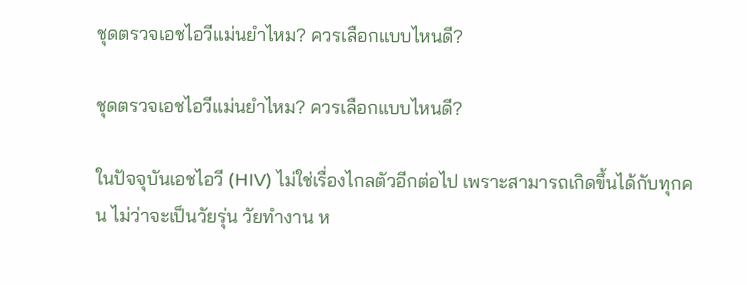ชุดตรวจเอชไอวีแม่นยำไหม? ควรเลือกแบบไหนดี?

ชุดตรวจเอชไอวีแม่นยำไหม? ควรเลือกแบบไหนดี?

ในปัจจุบันเอชไอวี (HIV) ไม่ใช่เรื่องไกลตัวอีกต่อไป เพราะสามารถเกิดขึ้นได้กับทุกคน ไม่ว่าจะเป็นวัยรุ่น วัยทำงาน ห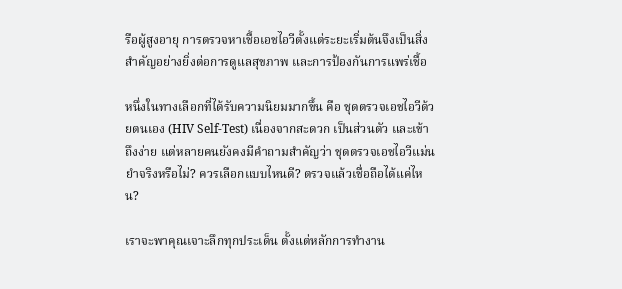รือผู้สูงอายุ การตรวจหาเชื้อเอชไอวีตั้งแต่ระยะเริ่มต้นจึงเป็นสิ่งสำคัญอย่างยิ่งต่อการดูแลสุขภาพ และการป้องกันการแพร่เชื้อ

หนึ่งในทางเลือกที่ได้รับความนิยมมากขึ้น คือ ชุดตรวจเอชไอวีด้วยตนเอง (HIV Self-Test) เนื่องจากสะดวก เป็นส่วนตัว และเข้าถึงง่าย แต่หลายคนยังคงมีคำถามสำคัญว่า ชุดตรวจเอชไอวีแม่นยำจริงหรือไม่? ควรเลือกแบบไหนดี? ตรวจแล้วเชื่อถือได้แค่ไหน?

เราจะพาคุณเจาะลึกทุกประเด็น ตั้งแต่หลักการทำงาน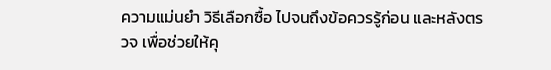ความแม่นยำ วิธีเลือกซื้อ ไปจนถึงข้อควรรู้ก่อน และหลังตรวจ เพื่อช่วยให้คุ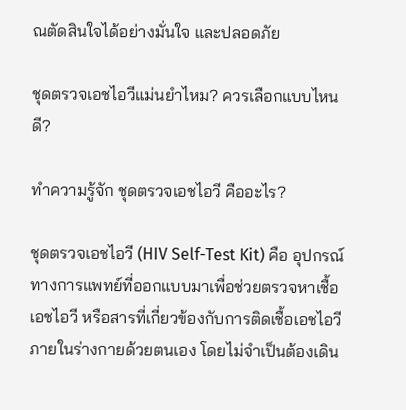ณตัดสินใจได้อย่างมั่นใจ และปลอดภัย

ชุดตรวจเอชไอวีแม่นยำไหม? ควรเลือกแบบไหนดี?

ทำความรู้จัก ชุดตรวจเอชไอวี คืออะไร?

ชุดตรวจเอชไอวี (HIV Self-Test Kit) คือ อุปกรณ์ทางการแพทย์ที่ออกแบบมาเพื่อช่วยตรวจหาเชื้อเอชไอวี หรือสารที่เกี่ยวข้องกับการติดเชื้อเอชไอวีภายในร่างกายด้วยตนเอง โดยไม่จำเป็นต้องเดิน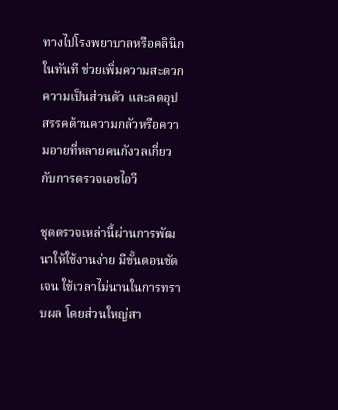ทางไปโรงพยาบาลหรือคลินิกในทันที ช่วยเพิ่มความสะดวก ความเป็นส่วนตัว และลดอุปสรรคด้านความกลัวหรือความอายที่หลายคนกังวลเกี่ยวกับการตรวจเอชไอวี

ชุดตรวจเหล่านี้ผ่านการพัฒนาให้ใช้งานง่าย มีขั้นตอนชัดเจน ใช้เวลาไม่นานในการทราบผล โดยส่วนใหญ่สา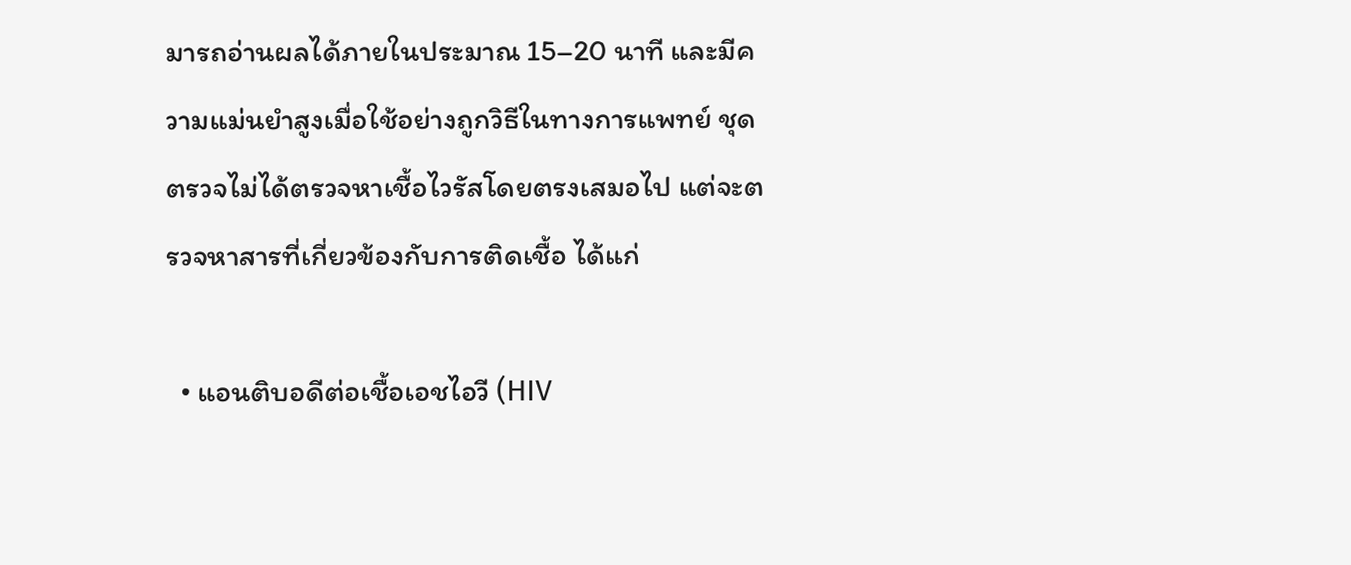มารถอ่านผลได้ภายในประมาณ 15–20 นาที และมีความแม่นยำสูงเมื่อใช้อย่างถูกวิธีในทางการแพทย์ ชุดตรวจไม่ได้ตรวจหาเชื้อไวรัสโดยตรงเสมอไป แต่จะตรวจหาสารที่เกี่ยวข้องกับการติดเชื้อ ได้แก่

  • แอนติบอดีต่อเชื้อเอชไอวี (HIV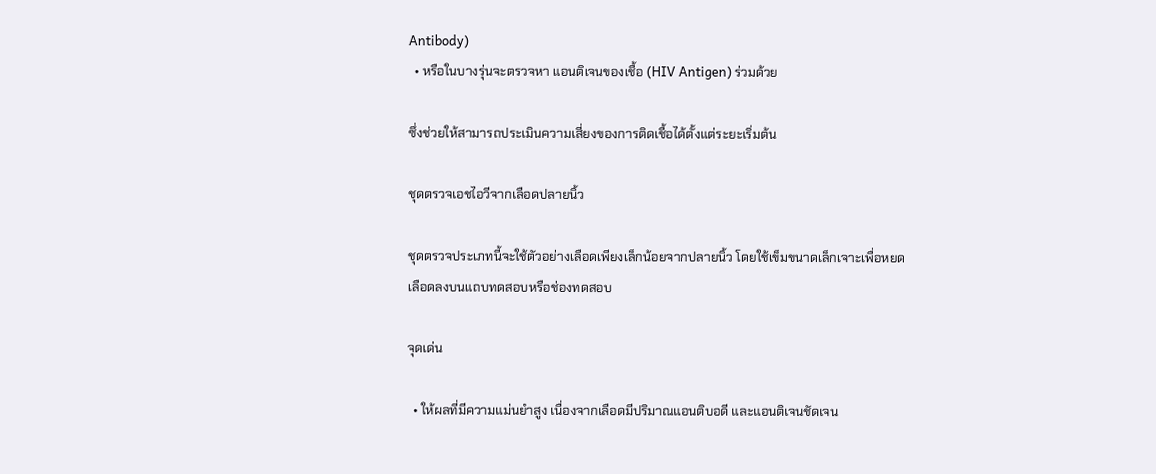Antibody)
  • หรือในบางรุ่นจะตรวจหา แอนติเจนของเชื้อ (HIV Antigen) ร่วมด้วย

ซึ่งช่วยให้สามารถประเมินความเสี่ยงของการติดเชื้อได้ตั้งแต่ระยะเริ่มต้น

ชุดตรวจเอชไอวีจากเลือดปลายนิ้ว

ชุดตรวจประเภทนี้จะใช้ตัวอย่างเลือดเพียงเล็กน้อยจากปลายนิ้ว โดยใช้เข็มขนาดเล็กเจาะเพื่อหยดเลือดลงบนแถบทดสอบหรือช่องทดสอบ

จุดเด่น

  • ให้ผลที่มีความแม่นยำสูง เนื่องจากเลือดมีปริมาณแอนติบอดี และแอนติเจนชัดเจน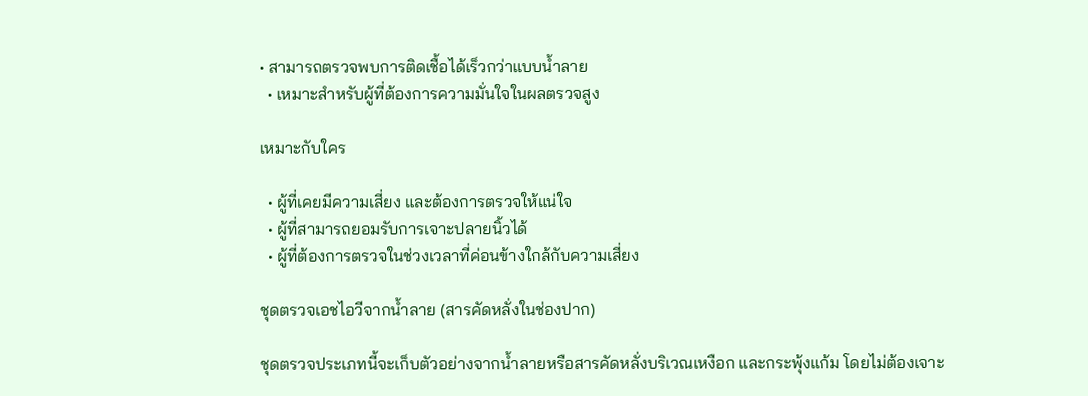• สามารถตรวจพบการติดเชื้อได้เร็วกว่าแบบน้ำลาย
  • เหมาะสำหรับผู้ที่ต้องการความมั่นใจในผลตรวจสูง

เหมาะกับใคร

  • ผู้ที่เคยมีความเสี่ยง และต้องการตรวจให้แน่ใจ
  • ผู้ที่สามารถยอมรับการเจาะปลายนิ้วได้
  • ผู้ที่ต้องการตรวจในช่วงเวลาที่ค่อนข้างใกล้กับความเสี่ยง

ชุดตรวจเอชไอวีจากน้ำลาย (สารคัดหลั่งในช่องปาก)

ชุดตรวจประเภทนี้จะเก็บตัวอย่างจากน้ำลายหรือสารคัดหลั่งบริเวณเหงือก และกระพุ้งแก้ม โดยไม่ต้องเจาะ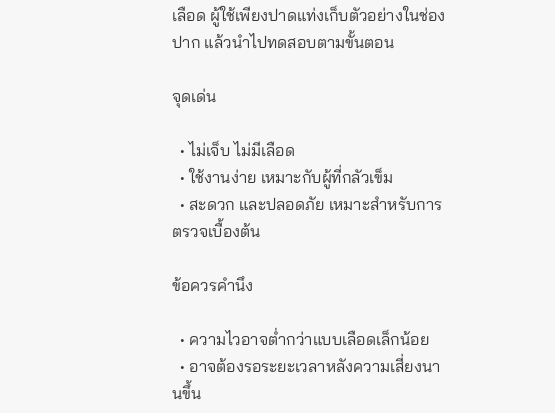เลือด ผู้ใช้เพียงปาดแท่งเก็บตัวอย่างในช่องปาก แล้วนำไปทดสอบตามขั้นตอน

จุดเด่น

  • ไม่เจ็บ ไม่มีเลือด
  • ใช้งานง่าย เหมาะกับผู้ที่กลัวเข็ม
  • สะดวก และปลอดภัย เหมาะสำหรับการตรวจเบื้องต้น

ข้อควรคำนึง

  • ความไวอาจต่ำกว่าแบบเลือดเล็กน้อย
  • อาจต้องรอระยะเวลาหลังความเสี่ยงนานขึ้น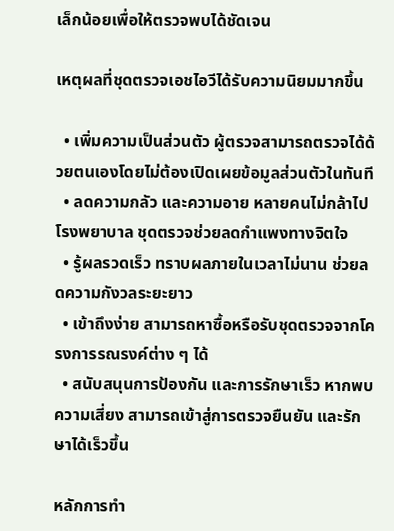เล็กน้อยเพื่อให้ตรวจพบได้ชัดเจน

เหตุผลที่ชุดตรวจเอชไอวีได้รับความนิยมมากขึ้น

  • เพิ่มความเป็นส่วนตัว ผู้ตรวจสามารถตรวจได้ด้วยตนเองโดยไม่ต้องเปิดเผยข้อมูลส่วนตัวในทันที
  • ลดความกลัว และความอาย หลายคนไม่กล้าไปโรงพยาบาล ชุดตรวจช่วยลดกำแพงทางจิตใจ
  • รู้ผลรวดเร็ว ทราบผลภายในเวลาไม่นาน ช่วยลดความกังวลระยะยาว
  • เข้าถึงง่าย สามารถหาซื้อหรือรับชุดตรวจจากโครงการรณรงค์ต่าง ๆ ได้
  • สนับสนุนการป้องกัน และการรักษาเร็ว หากพบความเสี่ยง สามารถเข้าสู่การตรวจยืนยัน และรักษาได้เร็วขึ้น

หลักการทำ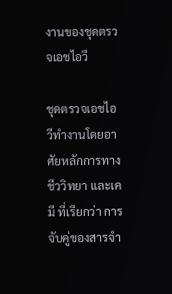งานของชุดตรวจเอชไอวี

ชุดตรวจเอชไอวีทำงานโดยอาศัยหลักการทางชีววิทยา และเคมี ที่เรียกว่า การจับคู่ของสารจำ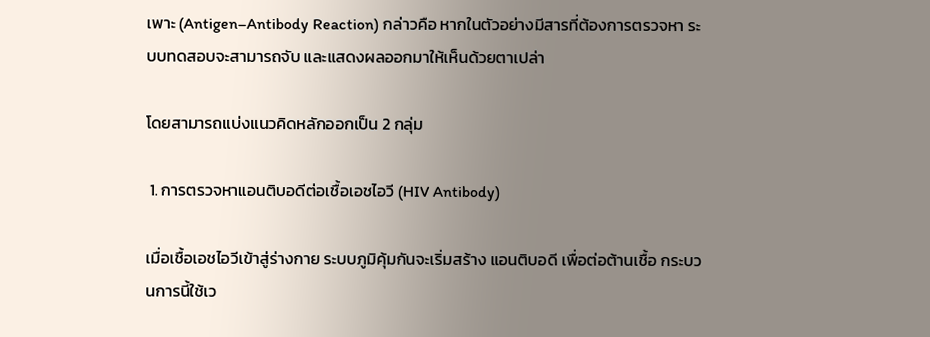เพาะ (Antigen–Antibody Reaction) กล่าวคือ หากในตัวอย่างมีสารที่ต้องการตรวจหา ระบบทดสอบจะสามารถจับ และแสดงผลออกมาให้เห็นด้วยตาเปล่า

โดยสามารถแบ่งแนวคิดหลักออกเป็น 2 กลุ่ม

 1. การตรวจหาแอนติบอดีต่อเชื้อเอชไอวี (HIV Antibody)

เมื่อเชื้อเอชไอวีเข้าสู่ร่างกาย ระบบภูมิคุ้มกันจะเริ่มสร้าง แอนติบอดี เพื่อต่อต้านเชื้อ กระบวนการนี้ใช้เว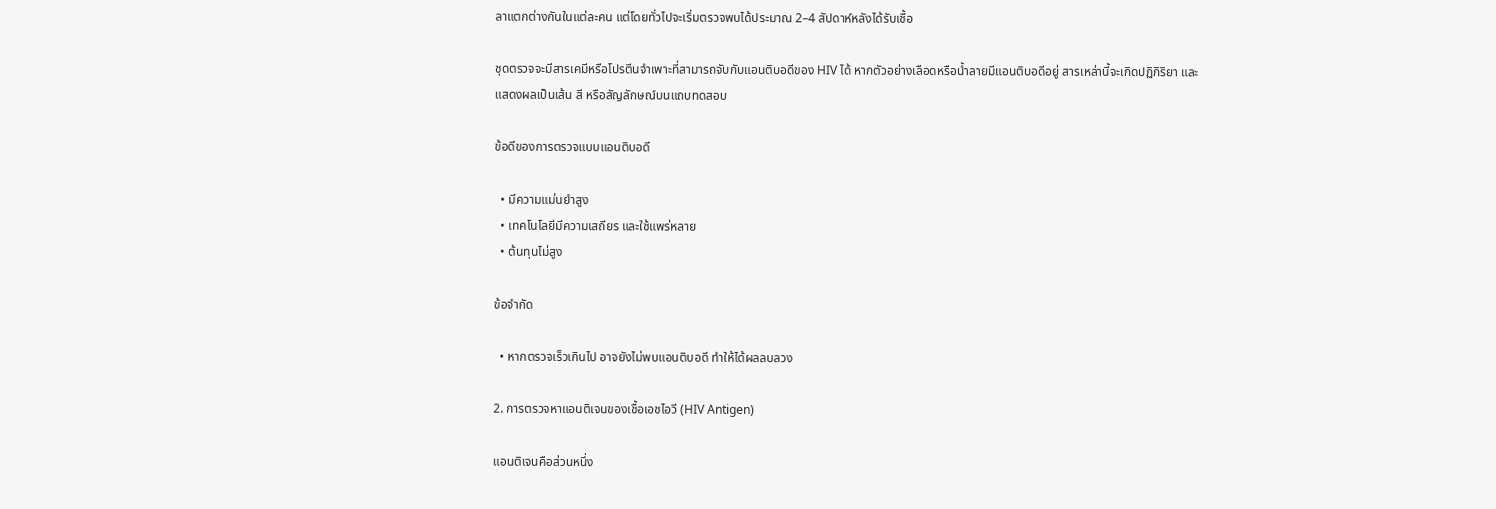ลาแตกต่างกันในแต่ละคน แต่โดยทั่วไปจะเริ่มตรวจพบได้ประมาณ 2–4 สัปดาห์หลังได้รับเชื้อ

ชุดตรวจจะมีสารเคมีหรือโปรตีนจำเพาะที่สามารถจับกับแอนติบอดีของ HIV ได้ หากตัวอย่างเลือดหรือน้ำลายมีแอนติบอดีอยู่ สารเหล่านี้จะเกิดปฏิกิริยา และแสดงผลเป็นเส้น สี หรือสัญลักษณ์บนแถบทดสอบ

ข้อดีของการตรวจแบบแอนติบอดี

  • มีความแม่นยำสูง
  • เทคโนโลยีมีความเสถียร และใช้แพร่หลาย
  • ต้นทุนไม่สูง

ข้อจำกัด

  • หากตรวจเร็วเกินไป อาจยังไม่พบแอนติบอดี ทำให้ได้ผลลบลวง

2. การตรวจหาแอนติเจนของเชื้อเอชไอวี (HIV Antigen)

แอนติเจนคือส่วนหนึ่ง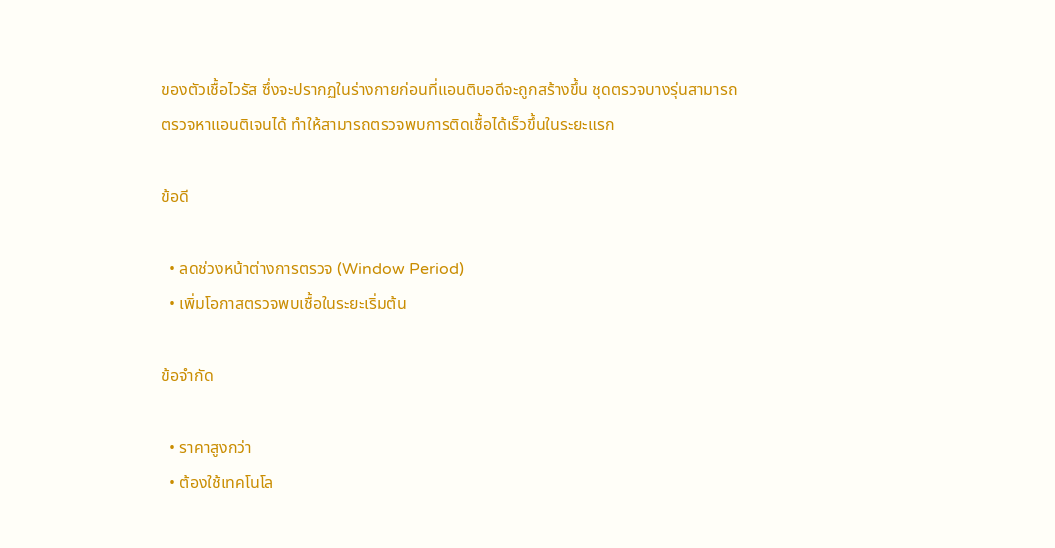ของตัวเชื้อไวรัส ซึ่งจะปรากฏในร่างกายก่อนที่แอนติบอดีจะถูกสร้างขึ้น ชุดตรวจบางรุ่นสามารถตรวจหาแอนติเจนได้ ทำให้สามารถตรวจพบการติดเชื้อได้เร็วขึ้นในระยะแรก

ข้อดี

  • ลดช่วงหน้าต่างการตรวจ (Window Period)
  • เพิ่มโอกาสตรวจพบเชื้อในระยะเริ่มต้น

ข้อจำกัด

  • ราคาสูงกว่า
  • ต้องใช้เทคโนโล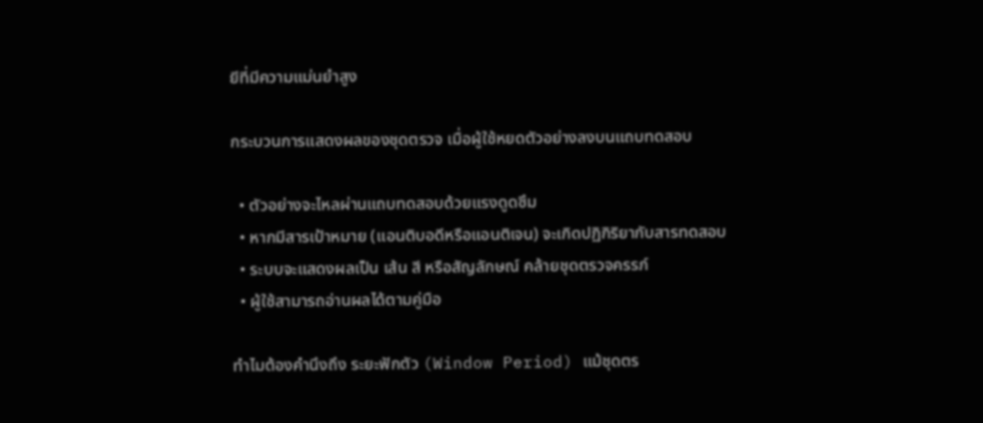ยีที่มีความแม่นยำสูง

กระบวนการแสดงผลของชุดตรวจ เมื่อผู้ใช้หยดตัวอย่างลงบนแถบทดสอบ

  • ตัวอย่างจะไหลผ่านแถบทดสอบด้วยแรงดูดซึม
  • หากมีสารเป้าหมาย (แอนติบอดีหรือแอนติเจน) จะเกิดปฏิกิริยากับสารทดสอบ
  • ระบบจะแสดงผลเป็น เส้น สี หรือสัญลักษณ์ คล้ายชุดตรวจครรภ์
  • ผู้ใช้สามารถอ่านผลได้ตามคู่มือ

ทำไมต้องคำนึงถึง ระยะฟักตัว (Window Period) แม้ชุดตร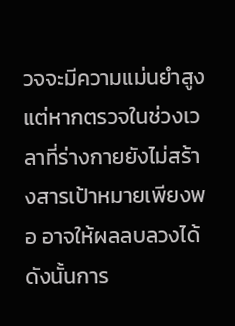วจจะมีความแม่นยำสูง แต่หากตรวจในช่วงเวลาที่ร่างกายยังไม่สร้างสารเป้าหมายเพียงพอ อาจให้ผลลบลวงได้ ดังนั้นการ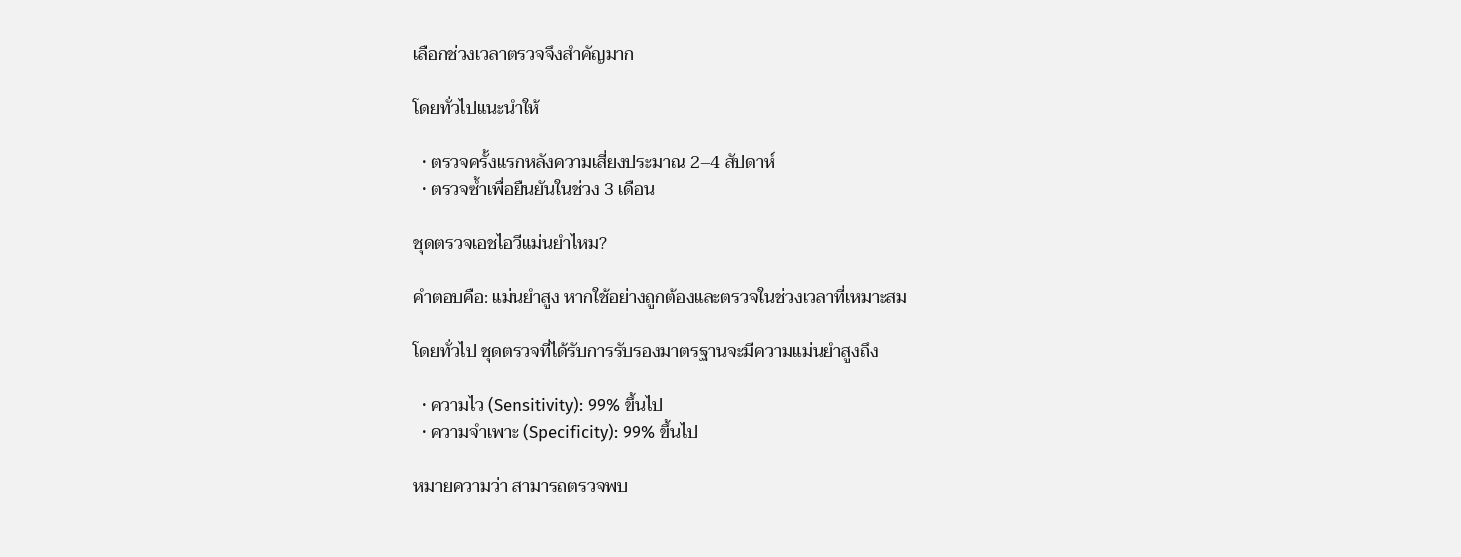เลือกช่วงเวลาตรวจจึงสำคัญมาก

โดยทั่วไปแนะนำให้

  • ตรวจครั้งแรกหลังความเสี่ยงประมาณ 2–4 สัปดาห์
  • ตรวจซ้ำเพื่อยืนยันในช่วง 3 เดือน

ชุดตรวจเอชไอวีแม่นยำไหม?

คำตอบคือ: แม่นยำสูง หากใช้อย่างถูกต้องและตรวจในช่วงเวลาที่เหมาะสม

โดยทั่วไป ชุดตรวจที่ได้รับการรับรองมาตรฐานจะมีความแม่นยำสูงถึง

  • ความไว (Sensitivity): 99% ขึ้นไป
  • ความจำเพาะ (Specificity): 99% ขึ้นไป

หมายความว่า สามารถตรวจพบ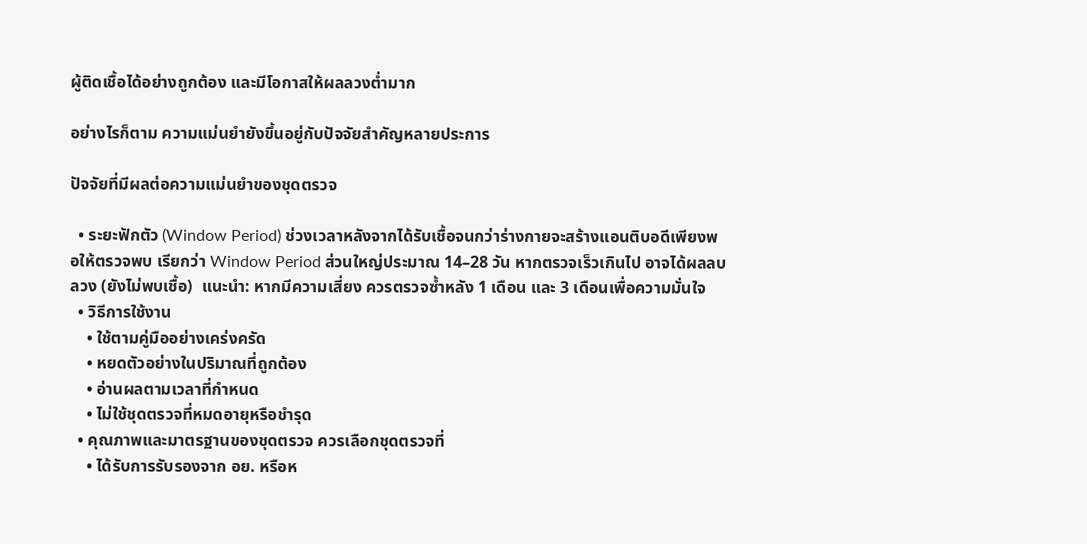ผู้ติดเชื้อได้อย่างถูกต้อง และมีโอกาสให้ผลลวงต่ำมาก

อย่างไรก็ตาม ความแม่นยำยังขึ้นอยู่กับปัจจัยสำคัญหลายประการ

ปัจจัยที่มีผลต่อความแม่นยำของชุดตรวจ

  • ระยะฟักตัว (Window Period) ช่วงเวลาหลังจากได้รับเชื้อจนกว่าร่างกายจะสร้างแอนติบอดีเพียงพอให้ตรวจพบ เรียกว่า Window Period ส่วนใหญ่ประมาณ 14–28 วัน หากตรวจเร็วเกินไป อาจได้ผลลบลวง (ยังไม่พบเชื้อ)  แนะนำ: หากมีความเสี่ยง ควรตรวจซ้ำหลัง 1 เดือน และ 3 เดือนเพื่อความมั่นใจ
  • วิธีการใช้งาน
    • ใช้ตามคู่มืออย่างเคร่งครัด
    • หยดตัวอย่างในปริมาณที่ถูกต้อง
    • อ่านผลตามเวลาที่กำหนด
    • ไม่ใช้ชุดตรวจที่หมดอายุหรือชำรุด
  • คุณภาพและมาตรฐานของชุดตรวจ ควรเลือกชุดตรวจที่
    • ได้รับการรับรองจาก อย. หรือห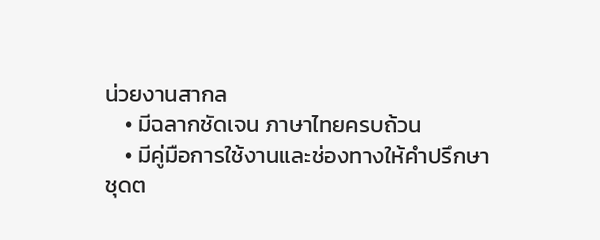น่วยงานสากล
    • มีฉลากชัดเจน ภาษาไทยครบถ้วน
    • มีคู่มือการใช้งานและช่องทางให้คำปรึกษา
ชุดต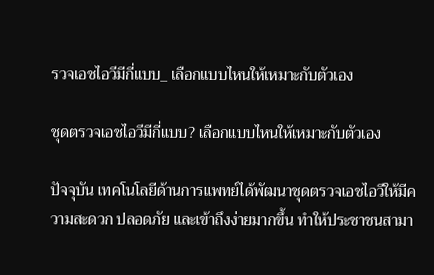รวจเอชไอวีมีกี่แบบ_ เลือกแบบไหนให้เหมาะกับตัวเอง

ชุดตรวจเอชไอวีมีกี่แบบ? เลือกแบบไหนให้เหมาะกับตัวเอง

ปัจจุบัน เทคโนโลยีด้านการแพทย์ได้พัฒนาชุดตรวจเอชไอวีให้มีความสะดวก ปลอดภัย และเข้าถึงง่ายมากขึ้น ทำให้ประชาชนสามา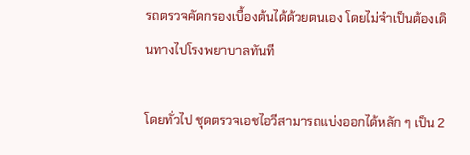รถตรวจคัดกรองเบื้องต้นได้ด้วยตนเอง โดยไม่จำเป็นต้องเดินทางไปโรงพยาบาลทันที

โดยทั่วไป ชุดตรวจเอชไอวีสามารถแบ่งออกได้หลัก ๆ เป็น 2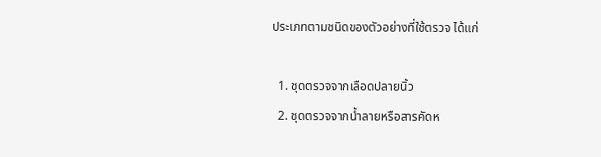ประเภทตามชนิดของตัวอย่างที่ใช้ตรวจ ได้แก่

  1. ชุดตรวจจากเลือดปลายนิ้ว
  2. ชุดตรวจจากน้ำลายหรือสารคัดห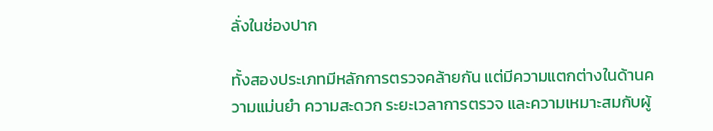ลั่งในช่องปาก

ทั้งสองประเภทมีหลักการตรวจคล้ายกัน แต่มีความแตกต่างในด้านความแม่นยำ ความสะดวก ระยะเวลาการตรวจ และความเหมาะสมกับผู้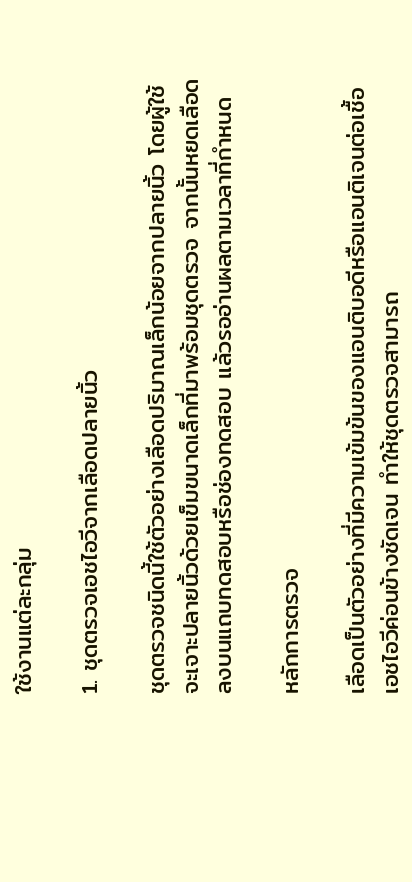ใช้งานแต่ละกลุ่ม

1. ชุดตรวจเอชไอวีจากเลือดปลายนิ้ว

ชุดตรวจชนิดนี้ใช้ตัวอย่างเลือดปริมาณเล็กน้อยจากปลายนิ้ว โดยผู้ใช้จะเจาะปลายนิ้วด้วยเข็มขนาดเล็กที่มาพร้อมชุดตรวจ จากนั้นหยดเลือดลงบนแถบทดสอบหรือช่องทดสอบ แล้วรออ่านผลตามเวลาที่กำหนด

หลักการตรวจ

เลือดเป็นตัวอย่างที่มีความเข้มข้นของแอนติบอดีหรือแอนติเจนต่อเชื้อเอชไอวีค่อนข้างชัดเจน ทำให้ชุดตรวจสามารถ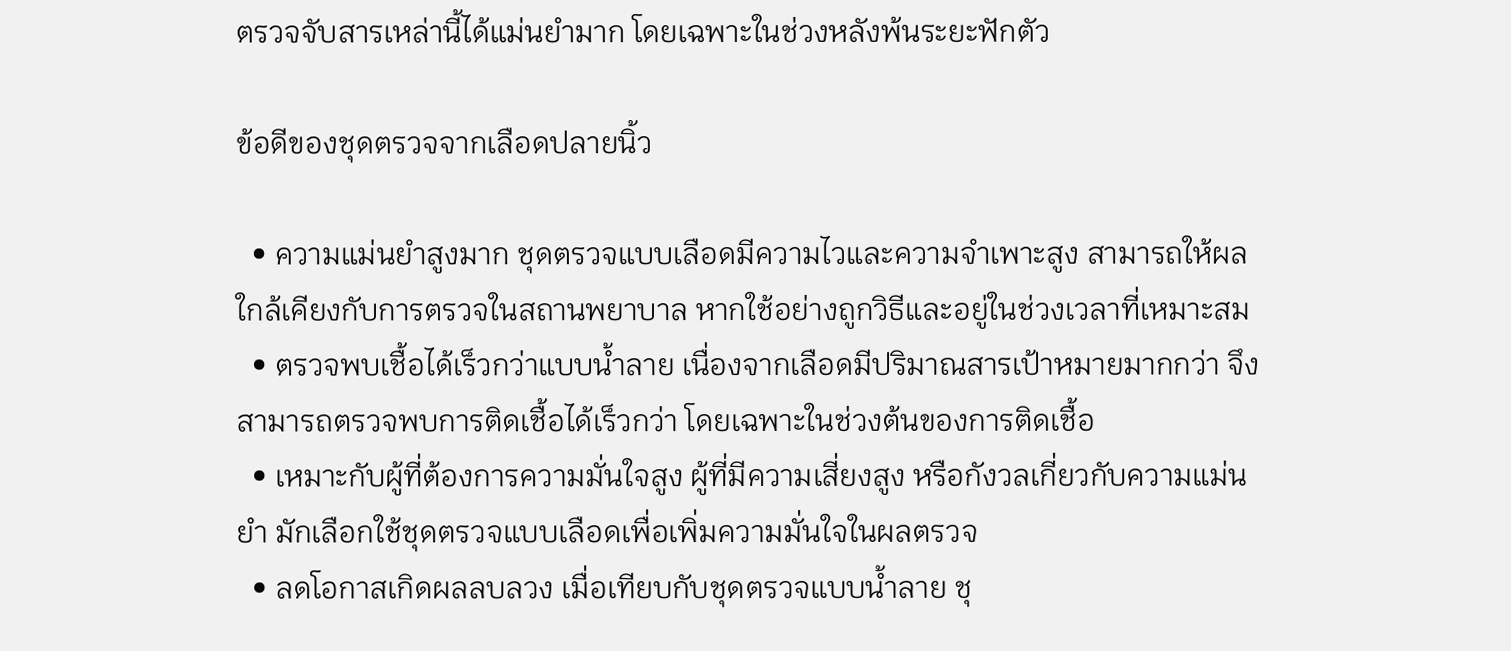ตรวจจับสารเหล่านี้ได้แม่นยำมาก โดยเฉพาะในช่วงหลังพ้นระยะฟักตัว

ข้อดีของชุดตรวจจากเลือดปลายนิ้ว

  • ความแม่นยำสูงมาก ชุดตรวจแบบเลือดมีความไวและความจำเพาะสูง สามารถให้ผลใกล้เคียงกับการตรวจในสถานพยาบาล หากใช้อย่างถูกวิธีและอยู่ในช่วงเวลาที่เหมาะสม
  • ตรวจพบเชื้อได้เร็วกว่าแบบน้ำลาย เนื่องจากเลือดมีปริมาณสารเป้าหมายมากกว่า จึงสามารถตรวจพบการติดเชื้อได้เร็วกว่า โดยเฉพาะในช่วงต้นของการติดเชื้อ
  • เหมาะกับผู้ที่ต้องการความมั่นใจสูง ผู้ที่มีความเสี่ยงสูง หรือกังวลเกี่ยวกับความแม่นยำ มักเลือกใช้ชุดตรวจแบบเลือดเพื่อเพิ่มความมั่นใจในผลตรวจ
  • ลดโอกาสเกิดผลลบลวง เมื่อเทียบกับชุดตรวจแบบน้ำลาย ชุ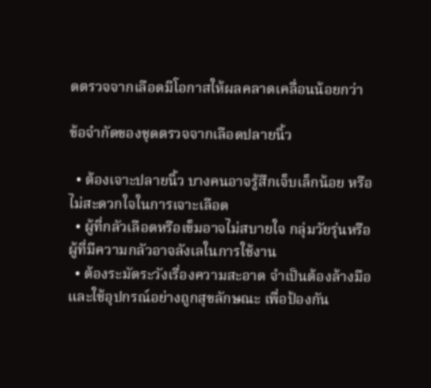ดตรวจจากเลือดมีโอกาสให้ผลคลาดเคลื่อนน้อยกว่า

ข้อจำกัดของชุดตรวจจากเลือดปลายนิ้ว

  • ต้องเจาะปลายนิ้ว บางคนอาจรู้สึกเจ็บเล็กน้อย หรือไม่สะดวกใจในการเจาะเลือด
  • ผู้ที่กลัวเลือดหรือเข็มอาจไม่สบายใจ กลุ่มวัยรุ่นหรือผู้ที่มีความกลัวอาจลังเลในการใช้งาน
  • ต้องระมัดระวังเรื่องความสะอาด จำเป็นต้องล้างมือและใช้อุปกรณ์อย่างถูกสุขลักษณะ เพื่อป้องกัน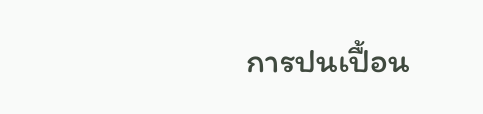การปนเปื้อน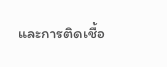และการติดเชื้อ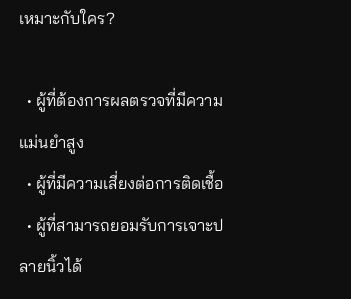เหมาะกับใคร?

  • ผู้ที่ต้องการผลตรวจที่มีความแม่นยำสูง
  • ผู้ที่มีความเสี่ยงต่อการติดเชื้อ
  • ผู้ที่สามารถยอมรับการเจาะปลายนิ้วได้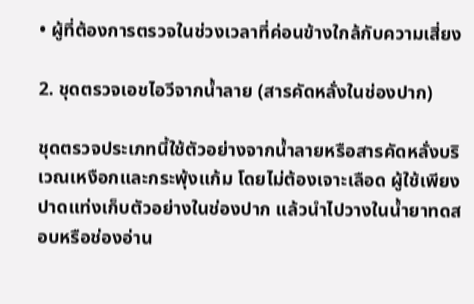• ผู้ที่ต้องการตรวจในช่วงเวลาที่ค่อนข้างใกล้กับความเสี่ยง

2. ชุดตรวจเอชไอวีจากน้ำลาย (สารคัดหลั่งในช่องปาก)

ชุดตรวจประเภทนี้ใช้ตัวอย่างจากน้ำลายหรือสารคัดหลั่งบริเวณเหงือกและกระพุ้งแก้ม โดยไม่ต้องเจาะเลือด ผู้ใช้เพียงปาดแท่งเก็บตัวอย่างในช่องปาก แล้วนำไปวางในน้ำยาทดสอบหรือช่องอ่าน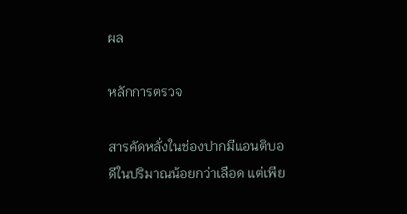ผล

หลักการตรวจ

สารคัดหลั่งในช่องปากมีแอนติบอดีในปริมาณน้อยกว่าเลือด แต่เพีย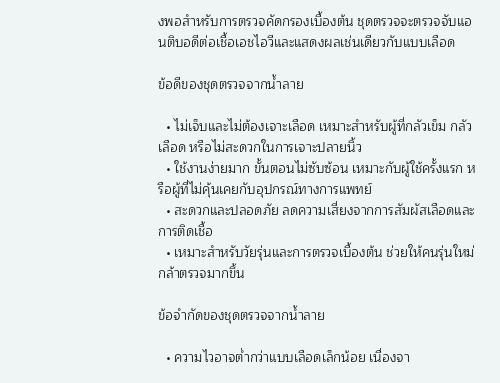งพอสำหรับการตรวจคัดกรองเบื้องต้น ชุดตรวจจะตรวจจับแอนติบอดีต่อเชื้อเอชไอวีและแสดงผลเช่นเดียวกับแบบเลือด

ข้อดีของชุดตรวจจากน้ำลาย

  • ไม่เจ็บและไม่ต้องเจาะเลือด เหมาะสำหรับผู้ที่กลัวเข็ม กลัวเลือด หรือไม่สะดวกในการเจาะปลายนิ้ว
  • ใช้งานง่ายมาก ขั้นตอนไม่ซับซ้อน เหมาะกับผู้ใช้ครั้งแรก หรือผู้ที่ไม่คุ้นเคยกับอุปกรณ์ทางการแพทย์
  • สะดวกและปลอดภัย ลดความเสี่ยงจากการสัมผัสเลือดและการติดเชื้อ
  • เหมาะสำหรับวัยรุ่นและการตรวจเบื้องต้น ช่วยให้คนรุ่นใหม่กล้าตรวจมากขึ้น

ข้อจำกัดของชุดตรวจจากน้ำลาย

  • ความไวอาจต่ำกว่าแบบเลือดเล็กน้อย เนื่องจา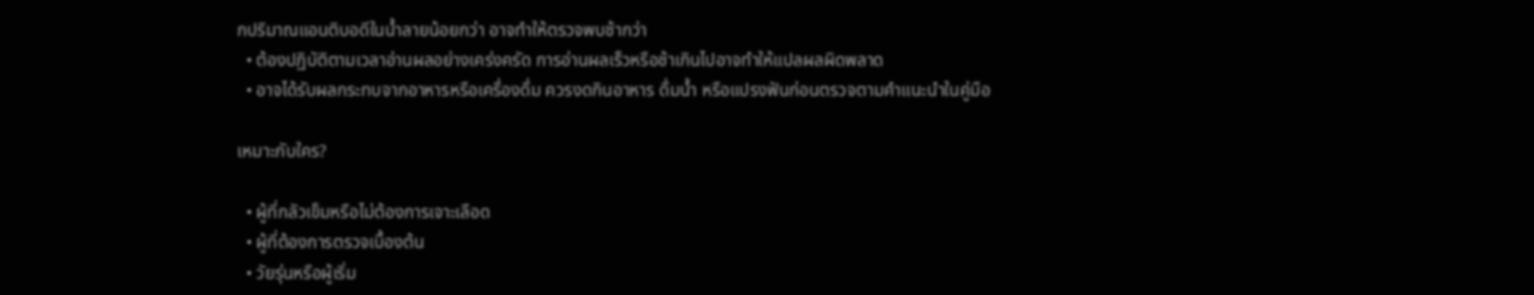กปริมาณแอนติบอดีในน้ำลายน้อยกว่า อาจทำให้ตรวจพบช้ากว่า
  • ต้องปฏิบัติตามเวลาอ่านผลอย่างเคร่งครัด การอ่านผลเร็วหรือช้าเกินไปอาจทำให้แปลผลผิดพลาด
  • อาจได้รับผลกระทบจากอาหารหรือเครื่องดื่ม ควรงดกินอาหาร ดื่มน้ำ หรือแปรงฟันก่อนตรวจตามคำแนะนำในคู่มือ

เหมาะกับใคร?

  • ผู้ที่กลัวเข็มหรือไม่ต้องการเจาะเลือด
  • ผู้ที่ต้องการตรวจเบื้องต้น
  • วัยรุ่นหรือผู้เริ่ม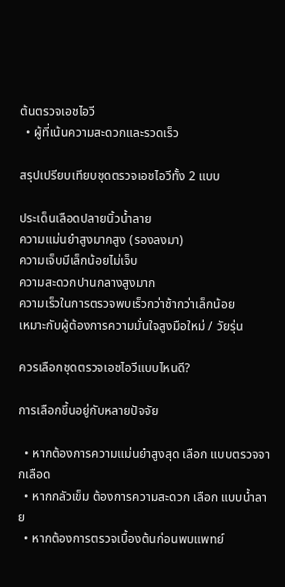ต้นตรวจเอชไอวี
  • ผู้ที่เน้นความสะดวกและรวดเร็ว

สรุปเปรียบเทียบชุดตรวจเอชไอวีทั้ง 2 แบบ

ประเด็นเลือดปลายนิ้วน้ำลาย
ความแม่นยำสูงมากสูง (รองลงมา)
ความเจ็บมีเล็กน้อยไม่เจ็บ
ความสะดวกปานกลางสูงมาก
ความเร็วในการตรวจพบเร็วกว่าช้ากว่าเล็กน้อย
เหมาะกับผู้ต้องการความมั่นใจสูงมือใหม่ / วัยรุ่น

ควรเลือกชุดตรวจเอชไอวีแบบไหนดี?

การเลือกขึ้นอยู่กับหลายปัจจัย

  • หากต้องการความแม่นยำสูงสุด เลือก แบบตรวจจากเลือด
  • หากกลัวเข็ม ต้องการความสะดวก เลือก แบบน้ำลาย
  • หากต้องการตรวจเบื้องต้นก่อนพบแพทย์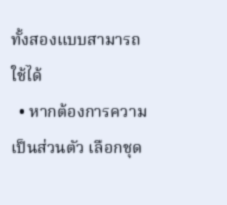ทั้งสองแบบสามารถใช้ได้
  • หากต้องการความเป็นส่วนตัว เลือกชุด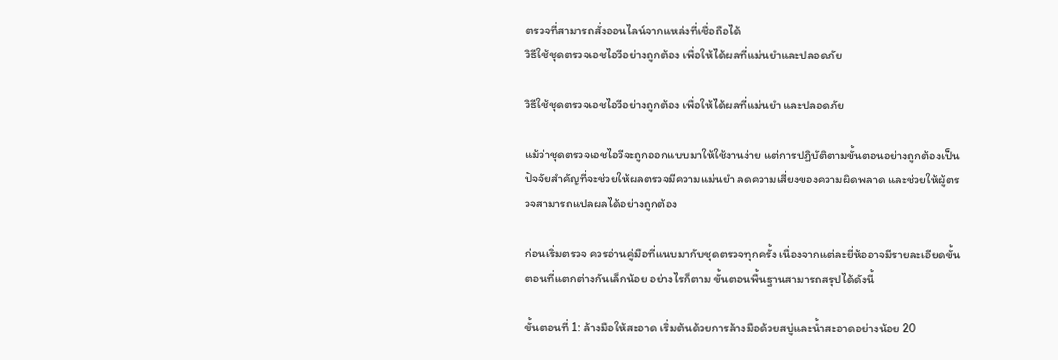ตรวจที่สามารถสั่งออนไลน์จากแหล่งที่เชื่อถือได้
วิธีใช้ชุดตรวจเอชไอวีอย่างถูกต้อง เพื่อให้ได้ผลที่แม่นยำและปลอดภัย

วิธีใช้ชุดตรวจเอชไอวีอย่างถูกต้อง เพื่อให้ได้ผลที่แม่นยำ และปลอดภัย

แม้ว่าชุดตรวจเอชไอวีจะถูกออกแบบมาให้ใช้งานง่าย แต่การปฏิบัติตามขั้นตอนอย่างถูกต้องเป็นปัจจัยสำคัญที่จะช่วยให้ผลตรวจมีความแม่นยำ ลดความเสี่ยงของความผิดพลาด และช่วยให้ผู้ตรวจสามารถแปลผลได้อย่างถูกต้อง

ก่อนเริ่มตรวจ ควรอ่านคู่มือที่แนบมากับชุดตรวจทุกครั้ง เนื่องจากแต่ละยี่ห้ออาจมีรายละเอียดขั้นตอนที่แตกต่างกันเล็กน้อย อย่างไรก็ตาม ขั้นตอนพื้นฐานสามารถสรุปได้ดังนี้

ขั้นตอนที่ 1: ล้างมือให้สะอาด เริ่มต้นด้วยการล้างมือด้วยสบู่และน้ำสะอาดอย่างน้อย 20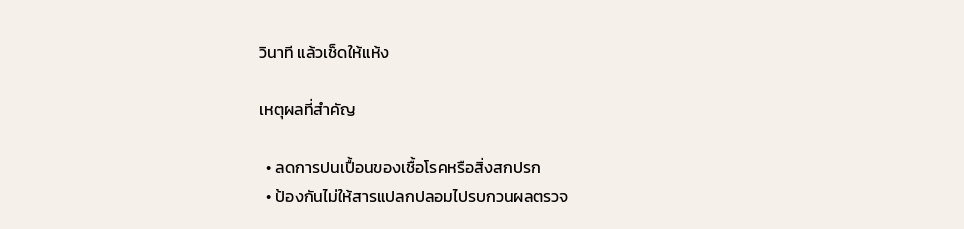วินาที แล้วเช็ดให้แห้ง

เหตุผลที่สำคัญ

  • ลดการปนเปื้อนของเชื้อโรคหรือสิ่งสกปรก
  • ป้องกันไม่ให้สารแปลกปลอมไปรบกวนผลตรวจ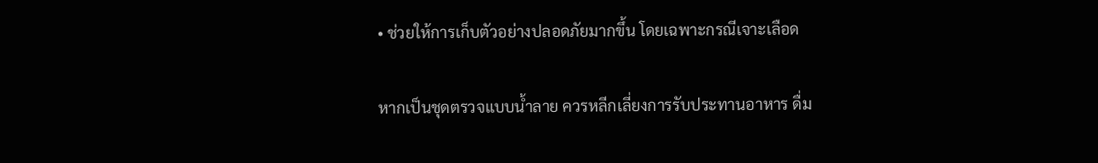• ช่วยให้การเก็บตัวอย่างปลอดภัยมากขึ้น โดยเฉพาะกรณีเจาะเลือด

หากเป็นชุดตรวจแบบน้ำลาย ควรหลีกเลี่ยงการรับประทานอาหาร ดื่ม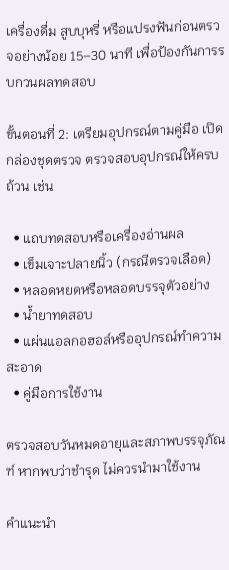เครื่องดื่ม สูบบุหรี่ หรือแปรงฟันก่อนตรวจอย่างน้อย 15–30 นาที เพื่อป้องกันการรบกวนผลทดสอบ

ขั้นตอนที่ 2: เตรียมอุปกรณ์ตามคู่มือ เปิดกล่องชุดตรวจ ตรวจสอบอุปกรณ์ให้ครบถ้วน เช่น

  • แถบทดสอบหรือเครื่องอ่านผล
  • เข็มเจาะปลายนิ้ว (กรณีตรวจเลือด)
  • หลอดหยดหรือหลอดบรรจุตัวอย่าง
  • น้ำยาทดสอบ
  • แผ่นแอลกอฮอล์หรืออุปกรณ์ทำความสะอาด
  • คู่มือการใช้งาน

ตรวจสอบวันหมดอายุและสภาพบรรจุภัณฑ์ หากพบว่าชำรุด ไม่ควรนำมาใช้งาน

คำแนะนำ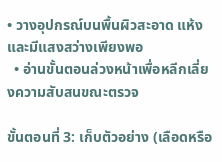• วางอุปกรณ์บนพื้นผิวสะอาด แห้ง และมีแสงสว่างเพียงพอ
  • อ่านขั้นตอนล่วงหน้าเพื่อหลีกเลี่ยงความสับสนขณะตรวจ

ขั้นตอนที่ 3: เก็บตัวอย่าง (เลือดหรือ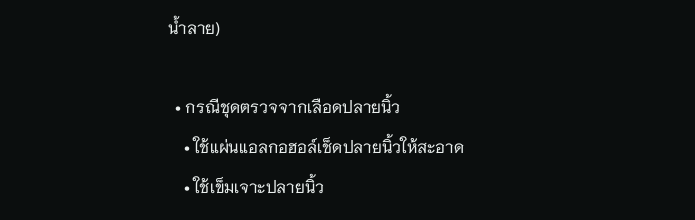น้ำลาย)

  • กรณีชุดตรวจจากเลือดปลายนิ้ว
    • ใช้แผ่นแอลกอฮอล์เช็ดปลายนิ้วให้สะอาด
    • ใช้เข็มเจาะปลายนิ้ว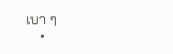เบา ๆ
    •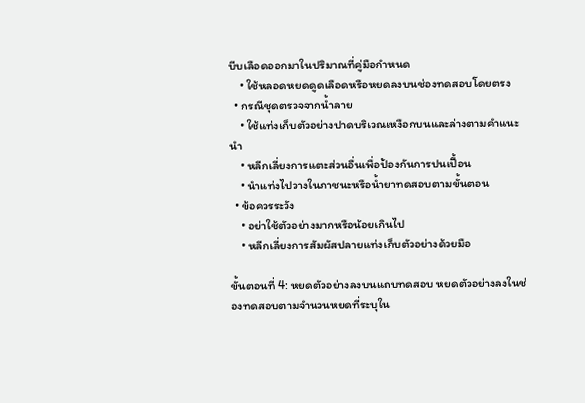บีบเลือดออกมาในปริมาณที่คู่มือกำหนด
    • ใช้หลอดหยดดูดเลือดหรือหยดลงบนช่องทดสอบโดยตรง
  • กรณีชุดตรวจจากน้ำลาย
    • ใช้แท่งเก็บตัวอย่างปาดบริเวณเหงือกบนและล่างตามคำแนะนำ
    • หลีกเลี่ยงการแตะส่วนอื่นเพื่อป้องกันการปนเปื้อน
    • นำแท่งไปวางในภาชนะหรือน้ำยาทดสอบตามขั้นตอน
  • ข้อควรระวัง
    • อย่าใช้ตัวอย่างมากหรือน้อยเกินไป
    • หลีกเลี่ยงการสัมผัสปลายแท่งเก็บตัวอย่างด้วยมือ

ขั้นตอนที่ 4: หยดตัวอย่างลงบนแถบทดสอบ หยดตัวอย่างลงในช่องทดสอบตามจำนวนหยดที่ระบุใน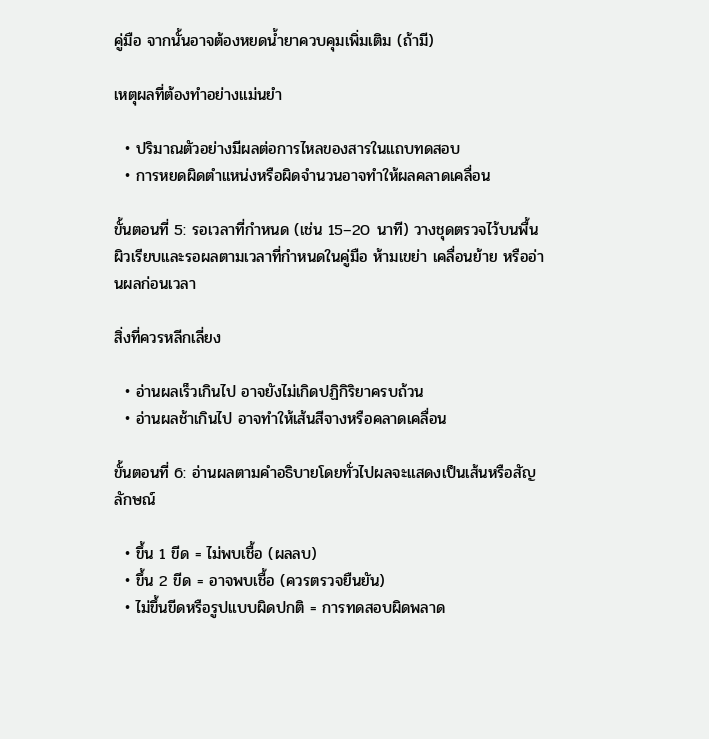คู่มือ จากนั้นอาจต้องหยดน้ำยาควบคุมเพิ่มเติม (ถ้ามี)

เหตุผลที่ต้องทำอย่างแม่นยำ

  • ปริมาณตัวอย่างมีผลต่อการไหลของสารในแถบทดสอบ
  • การหยดผิดตำแหน่งหรือผิดจำนวนอาจทำให้ผลคลาดเคลื่อน

ขั้นตอนที่ 5: รอเวลาที่กำหนด (เช่น 15–20 นาที) วางชุดตรวจไว้บนพื้นผิวเรียบและรอผลตามเวลาที่กำหนดในคู่มือ ห้ามเขย่า เคลื่อนย้าย หรืออ่านผลก่อนเวลา

สิ่งที่ควรหลีกเลี่ยง

  • อ่านผลเร็วเกินไป อาจยังไม่เกิดปฏิกิริยาครบถ้วน
  • อ่านผลช้าเกินไป อาจทำให้เส้นสีจางหรือคลาดเคลื่อน

ขั้นตอนที่ 6: อ่านผลตามคำอธิบายโดยทั่วไปผลจะแสดงเป็นเส้นหรือสัญลักษณ์

  • ขึ้น 1 ขีด = ไม่พบเชื้อ (ผลลบ)
  • ขึ้น 2 ขีด = อาจพบเชื้อ (ควรตรวจยืนยัน)
  • ไม่ขึ้นขีดหรือรูปแบบผิดปกติ = การทดสอบผิดพลาด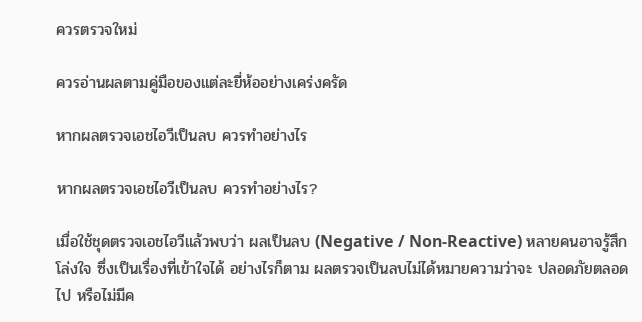ควรตรวจใหม่

ควรอ่านผลตามคู่มือของแต่ละยี่ห้ออย่างเคร่งครัด

หากผลตรวจเอชไอวีเป็นลบ ควรทำอย่างไร

หากผลตรวจเอชไอวีเป็นลบ ควรทำอย่างไร?

เมื่อใช้ชุดตรวจเอชไอวีแล้วพบว่า ผลเป็นลบ (Negative / Non-Reactive) หลายคนอาจรู้สึกโล่งใจ ซึ่งเป็นเรื่องที่เข้าใจได้ อย่างไรก็ตาม ผลตรวจเป็นลบไม่ได้หมายความว่าจะ ปลอดภัยตลอดไป หรือไม่มีค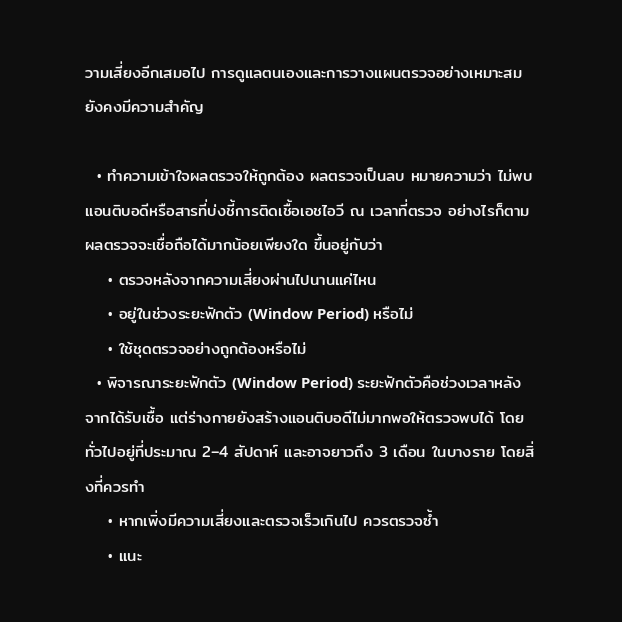วามเสี่ยงอีกเสมอไป การดูแลตนเองและการวางแผนตรวจอย่างเหมาะสมยังคงมีความสำคัญ

  • ทำความเข้าใจผลตรวจให้ถูกต้อง ผลตรวจเป็นลบ หมายความว่า ไม่พบแอนติบอดีหรือสารที่บ่งชี้การติดเชื้อเอชไอวี ณ เวลาที่ตรวจ อย่างไรก็ตาม ผลตรวจจะเชื่อถือได้มากน้อยเพียงใด ขึ้นอยู่กับว่า
    • ตรวจหลังจากความเสี่ยงผ่านไปนานแค่ไหน
    • อยู่ในช่วงระยะฟักตัว (Window Period) หรือไม่
    • ใช้ชุดตรวจอย่างถูกต้องหรือไม่
  • พิจารณาระยะฟักตัว (Window Period) ระยะฟักตัวคือช่วงเวลาหลังจากได้รับเชื้อ แต่ร่างกายยังสร้างแอนติบอดีไม่มากพอให้ตรวจพบได้ โดยทั่วไปอยู่ที่ประมาณ 2–4 สัปดาห์ และอาจยาวถึง 3 เดือน ในบางราย โดยสิ่งที่ควรทำ
    • หากเพิ่งมีความเสี่ยงและตรวจเร็วเกินไป ควรตรวจซ้ำ
    • แนะ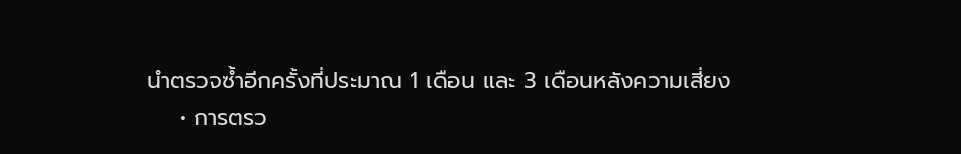นำตรวจซ้ำอีกครั้งที่ประมาณ 1 เดือน และ 3 เดือนหลังความเสี่ยง
    • การตรว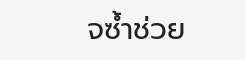จซ้ำช่วย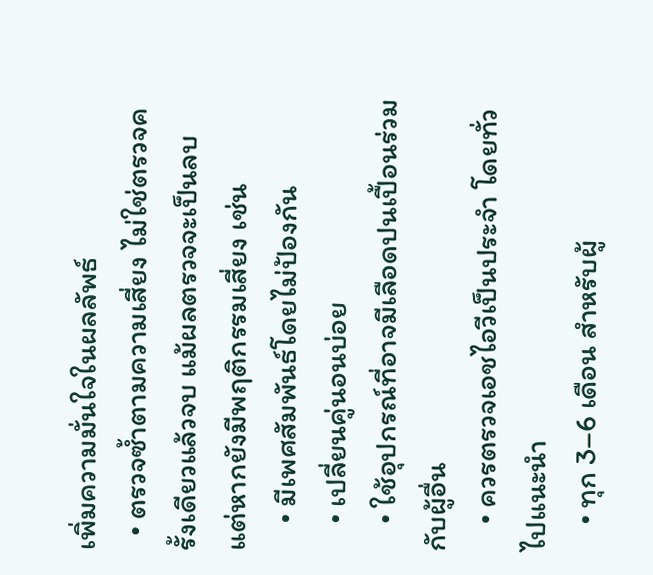เพิ่มความมั่นใจในผลลัพธ์
  • ตรวจซ้ำตามความเสี่ยง ไม่ใช่ตรวจครั้งเดียวแล้วจบ แม้ผลตรวจจะเป็นลบ แต่หากยังมีพฤติกรรมเสี่ยง เช่น
    • มีเพศสัมพันธ์โดยไม่ป้องกัน
    • เปลี่ยนคู่นอนบ่อย
    • ใช้อุปกรณ์ที่อาจมีเลือดปนเปื้อนร่วมกับผู้อื่น
    • ควรตรวจเอชไอวีเป็นประจำ โดยทั่วไปแนะนำ
    • ทุก 3–6 เดือน สำหรับผู้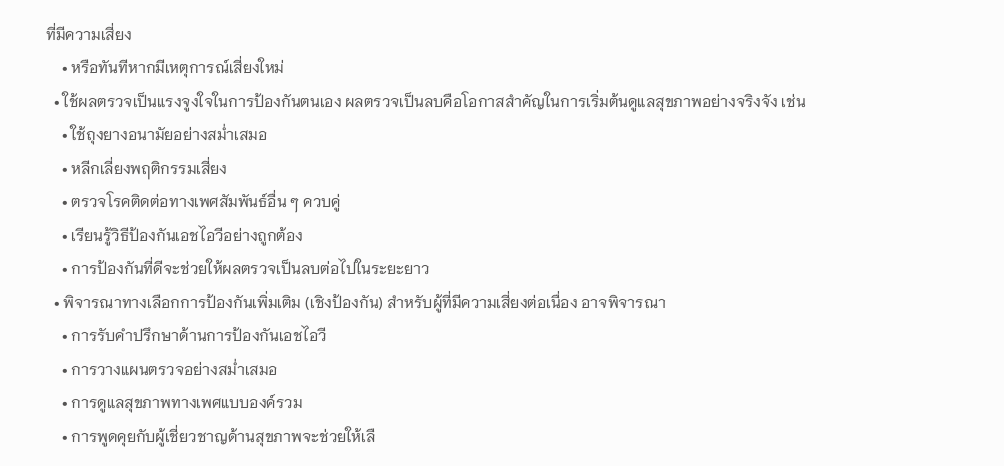ที่มีความเสี่ยง
    • หรือทันทีหากมีเหตุการณ์เสี่ยงใหม่
  • ใช้ผลตรวจเป็นแรงจูงใจในการป้องกันตนเอง ผลตรวจเป็นลบคือโอกาสสำคัญในการเริ่มต้นดูแลสุขภาพอย่างจริงจัง เช่น
    • ใช้ถุงยางอนามัยอย่างสม่ำเสมอ
    • หลีกเลี่ยงพฤติกรรมเสี่ยง
    • ตรวจโรคติดต่อทางเพศสัมพันธ์อื่น ๆ ควบคู่
    • เรียนรู้วิธีป้องกันเอชไอวีอย่างถูกต้อง
    • การป้องกันที่ดีจะช่วยให้ผลตรวจเป็นลบต่อไปในระยะยาว
  • พิจารณาทางเลือกการป้องกันเพิ่มเติม (เชิงป้องกัน) สำหรับผู้ที่มีความเสี่ยงต่อเนื่อง อาจพิจารณา
    • การรับคำปรึกษาด้านการป้องกันเอชไอวี
    • การวางแผนตรวจอย่างสม่ำเสมอ
    • การดูแลสุขภาพทางเพศแบบองค์รวม
    • การพูดคุยกับผู้เชี่ยวชาญด้านสุขภาพจะช่วยให้เลื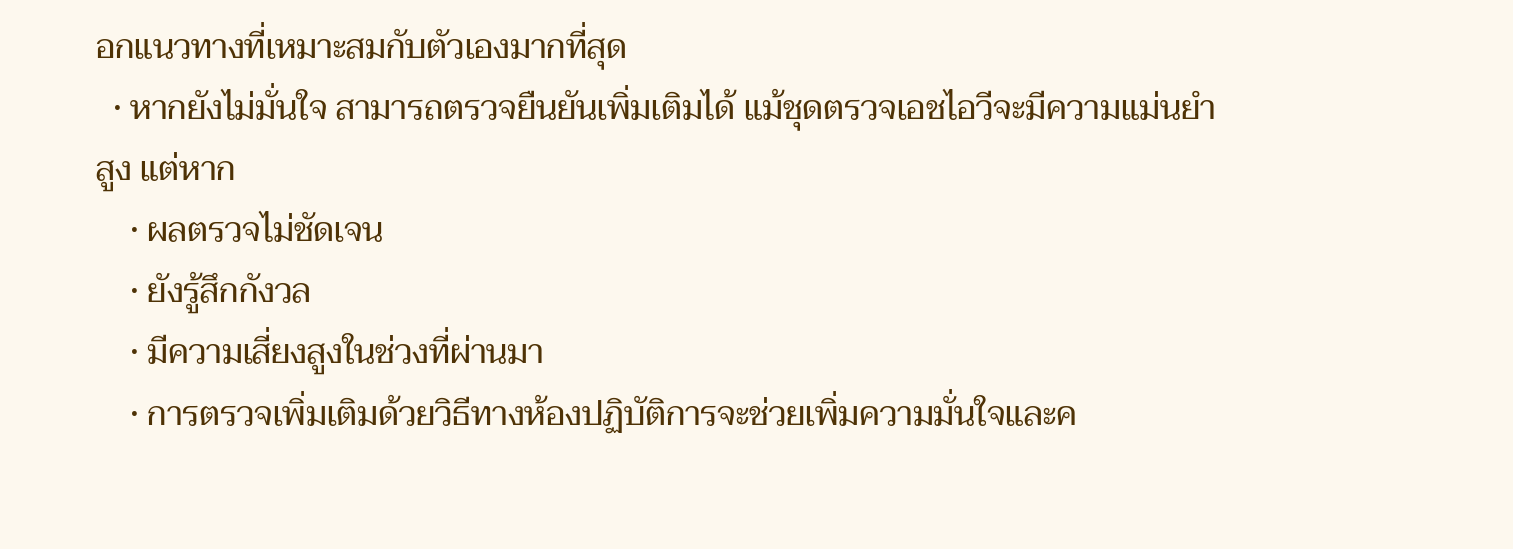อกแนวทางที่เหมาะสมกับตัวเองมากที่สุด
  • หากยังไม่มั่นใจ สามารถตรวจยืนยันเพิ่มเติมได้ แม้ชุดตรวจเอชไอวีจะมีความแม่นยำสูง แต่หาก
    • ผลตรวจไม่ชัดเจน
    • ยังรู้สึกกังวล
    • มีความเสี่ยงสูงในช่วงที่ผ่านมา
    • การตรวจเพิ่มเติมด้วยวิธีทางห้องปฏิบัติการจะช่วยเพิ่มความมั่นใจและค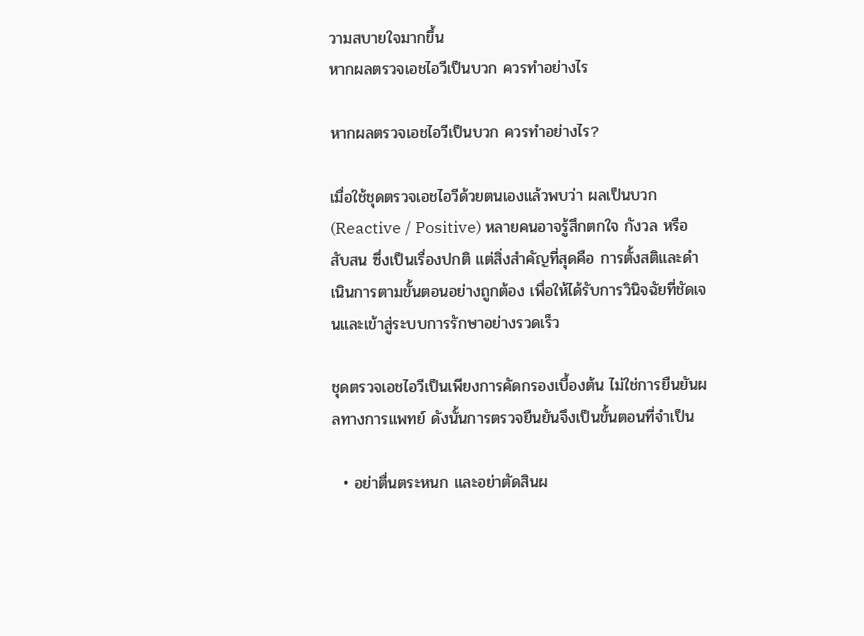วามสบายใจมากขึ้น
หากผลตรวจเอชไอวีเป็นบวก ควรทำอย่างไร

หากผลตรวจเอชไอวีเป็นบวก ควรทำอย่างไร?

เมื่อใช้ชุดตรวจเอชไอวีด้วยตนเองแล้วพบว่า ผลเป็นบวก (Reactive / Positive) หลายคนอาจรู้สึกตกใจ กังวล หรือสับสน ซึ่งเป็นเรื่องปกติ แต่สิ่งสำคัญที่สุดคือ การตั้งสติและดำเนินการตามขั้นตอนอย่างถูกต้อง เพื่อให้ได้รับการวินิจฉัยที่ชัดเจนและเข้าสู่ระบบการรักษาอย่างรวดเร็ว

ชุดตรวจเอชไอวีเป็นเพียงการคัดกรองเบื้องต้น ไม่ใช่การยืนยันผลทางการแพทย์ ดังนั้นการตรวจยืนยันจึงเป็นขั้นตอนที่จำเป็น

  • อย่าตื่นตระหนก และอย่าตัดสินผ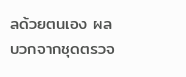ลด้วยตนเอง ผลบวกจากชุดตรวจ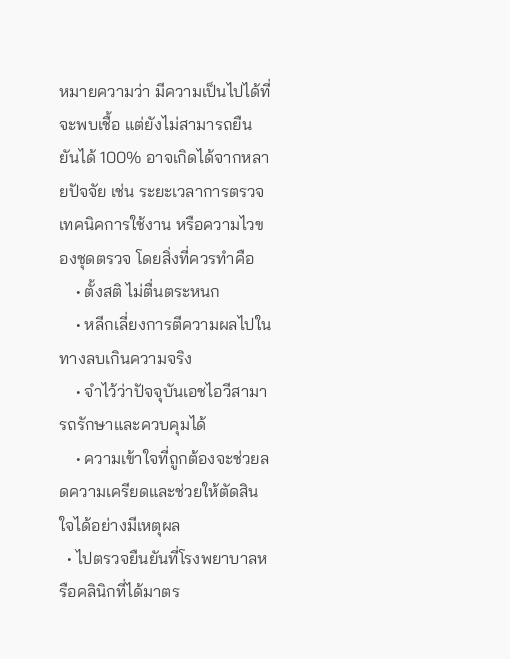หมายความว่า มีความเป็นไปได้ที่จะพบเชื้อ แต่ยังไม่สามารถยืนยันได้ 100% อาจเกิดได้จากหลายปัจจัย เช่น ระยะเวลาการตรวจ เทคนิคการใช้งาน หรือความไวของชุดตรวจ โดยสิ่งที่ควรทำคือ
    • ตั้งสติ ไม่ตื่นตระหนก
    • หลีกเลี่ยงการตีความผลไปในทางลบเกินความจริง
    • จำไว้ว่าปัจจุบันเอชไอวีสามารถรักษาและควบคุมได้
    • ความเข้าใจที่ถูกต้องจะช่วยลดความเครียดและช่วยให้ตัดสินใจได้อย่างมีเหตุผล
  • ไปตรวจยืนยันที่โรงพยาบาลหรือคลินิกที่ได้มาตร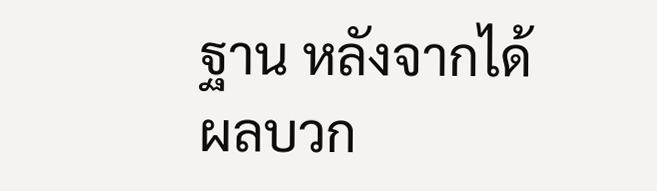ฐาน หลังจากได้ผลบวก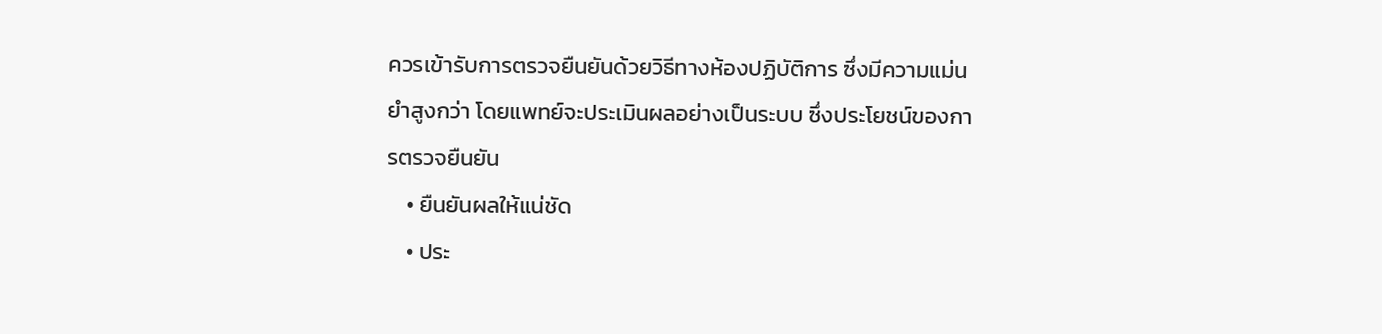ควรเข้ารับการตรวจยืนยันด้วยวิธีทางห้องปฏิบัติการ ซึ่งมีความแม่นยำสูงกว่า โดยแพทย์จะประเมินผลอย่างเป็นระบบ ซึ่งประโยชน์ของการตรวจยืนยัน
    • ยืนยันผลให้แน่ชัด
    • ประ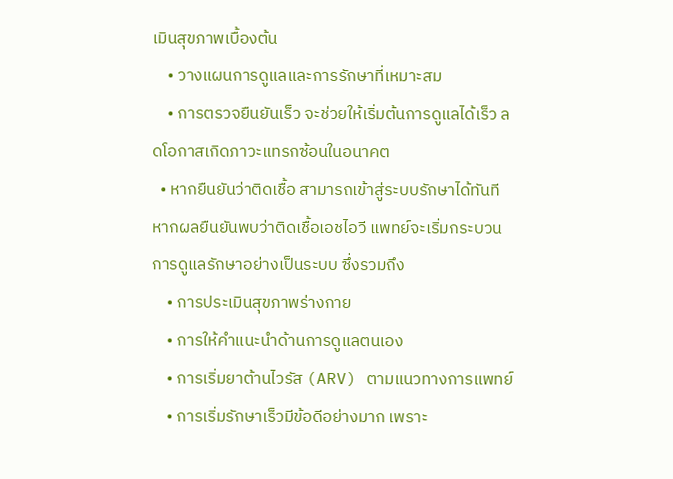เมินสุขภาพเบื้องต้น
    • วางแผนการดูแลและการรักษาที่เหมาะสม
    • การตรวจยืนยันเร็ว จะช่วยให้เริ่มต้นการดูแลได้เร็ว ลดโอกาสเกิดภาวะแทรกซ้อนในอนาคต
  • หากยืนยันว่าติดเชื้อ สามารถเข้าสู่ระบบรักษาได้ทันที หากผลยืนยันพบว่าติดเชื้อเอชไอวี แพทย์จะเริ่มกระบวนการดูแลรักษาอย่างเป็นระบบ ซึ่งรวมถึง
    • การประเมินสุขภาพร่างกาย
    • การให้คำแนะนำด้านการดูแลตนเอง
    • การเริ่มยาต้านไวรัส (ARV) ตามแนวทางการแพทย์
    • การเริ่มรักษาเร็วมีข้อดีอย่างมาก เพราะ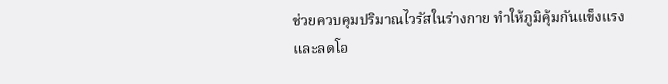ช่วยควบคุมปริมาณไวรัสในร่างกาย ทำให้ภูมิคุ้มกันแข็งแรง และลดโอ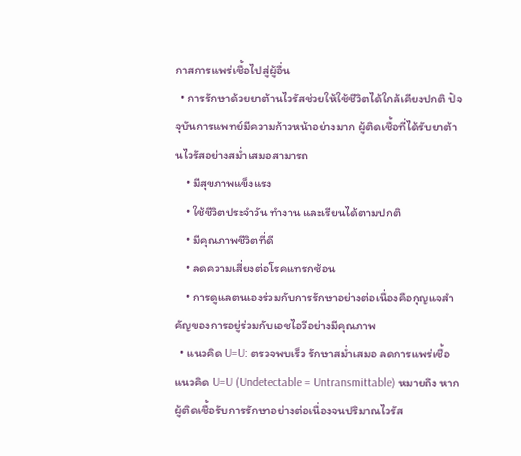กาสการแพร่เชื้อไปสู่ผู้อื่น
  • การรักษาด้วยยาต้านไวรัสช่วยให้ใช้ชีวิตได้ใกล้เคียงปกติ ปัจจุบันการแพทย์มีความก้าวหน้าอย่างมาก ผู้ติดเชื้อที่ได้รับยาต้านไวรัสอย่างสม่ำเสมอสามารถ
    • มีสุขภาพแข็งแรง
    • ใช้ชีวิตประจำวัน ทำงาน และเรียนได้ตามปกติ
    • มีคุณภาพชีวิตที่ดี
    • ลดความเสี่ยงต่อโรคแทรกซ้อน
    • การดูแลตนเองร่วมกับการรักษาอย่างต่อเนื่องคือกุญแจสำคัญของการอยู่ร่วมกับเอชไอวีอย่างมีคุณภาพ
  • แนวคิด U=U: ตรวจพบเร็ว รักษาสม่ำเสมอ ลดการแพร่เชื้อ แนวคิด U=U (Undetectable = Untransmittable) หมายถึง หากผู้ติดเชื้อรับการรักษาอย่างต่อเนื่องจนปริมาณไวรัส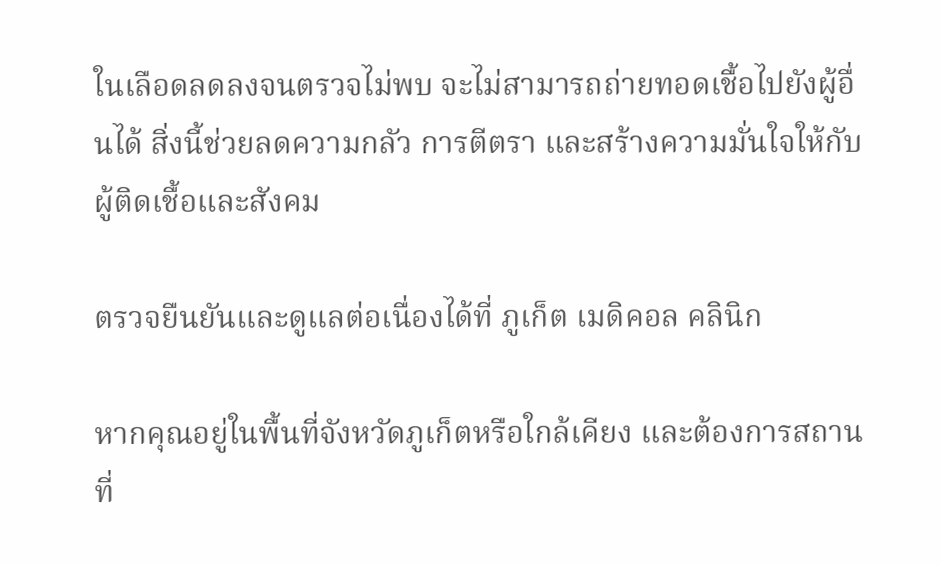ในเลือดลดลงจนตรวจไม่พบ จะไม่สามารถถ่ายทอดเชื้อไปยังผู้อื่นได้ สิ่งนี้ช่วยลดความกลัว การตีตรา และสร้างความมั่นใจให้กับผู้ติดเชื้อและสังคม

ตรวจยืนยันและดูแลต่อเนื่องได้ที่ ภูเก็ต เมดิคอล คลินิก

หากคุณอยู่ในพื้นที่จังหวัดภูเก็ตหรือใกล้เคียง และต้องการสถานที่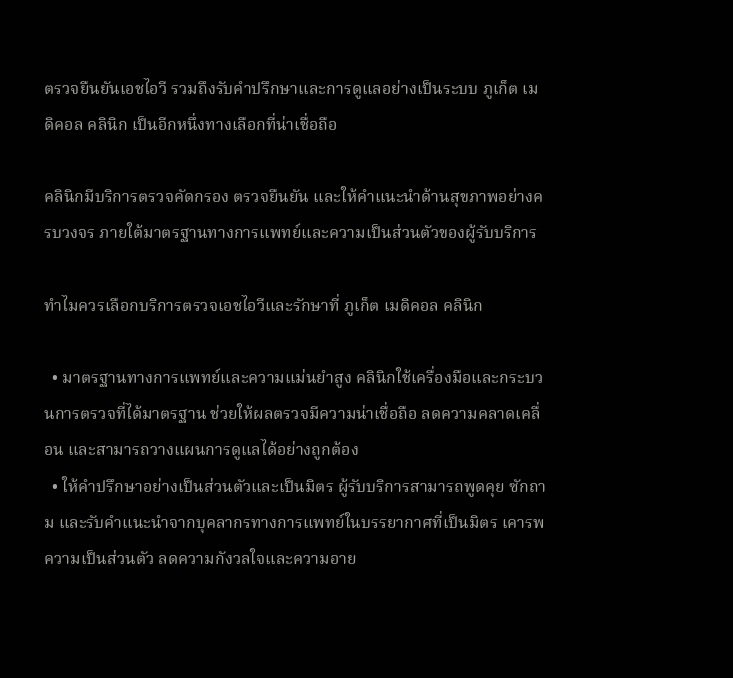ตรวจยืนยันเอชไอวี รวมถึงรับคำปรึกษาและการดูแลอย่างเป็นระบบ ภูเก็ต เมดิคอล คลินิก เป็นอีกหนึ่งทางเลือกที่น่าเชื่อถือ

คลินิกมีบริการตรวจคัดกรอง ตรวจยืนยัน และให้คำแนะนำด้านสุขภาพอย่างครบวงจร ภายใต้มาตรฐานทางการแพทย์และความเป็นส่วนตัวของผู้รับบริการ

ทำไมควรเลือกบริการตรวจเอชไอวีและรักษาที่ ภูเก็ต เมดิคอล คลินิก

  • มาตรฐานทางการแพทย์และความแม่นยำสูง คลินิกใช้เครื่องมือและกระบวนการตรวจที่ได้มาตรฐาน ช่วยให้ผลตรวจมีความน่าเชื่อถือ ลดความคลาดเคลื่อน และสามารถวางแผนการดูแลได้อย่างถูกต้อง
  • ให้คำปรึกษาอย่างเป็นส่วนตัวและเป็นมิตร ผู้รับบริการสามารถพูดคุย ซักถาม และรับคำแนะนำจากบุคลากรทางการแพทย์ในบรรยากาศที่เป็นมิตร เคารพความเป็นส่วนตัว ลดความกังวลใจและความอาย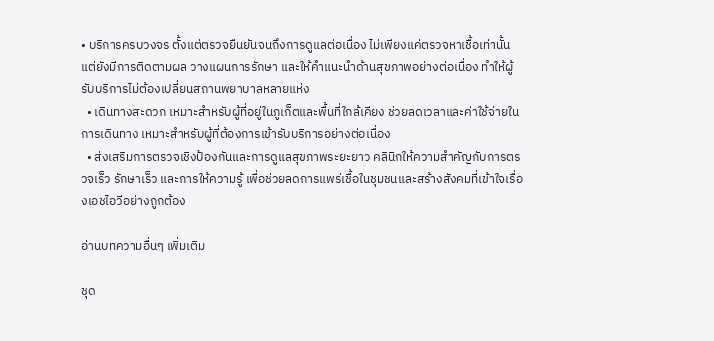• บริการครบวงจร ตั้งแต่ตรวจยืนยันจนถึงการดูแลต่อเนื่อง ไม่เพียงแค่ตรวจหาเชื้อเท่านั้น แต่ยังมีการติดตามผล วางแผนการรักษา และให้คำแนะนำด้านสุขภาพอย่างต่อเนื่อง ทำให้ผู้รับบริการไม่ต้องเปลี่ยนสถานพยาบาลหลายแห่ง
  • เดินทางสะดวก เหมาะสำหรับผู้ที่อยู่ในภูเก็ตและพื้นที่ใกล้เคียง ช่วยลดเวลาและค่าใช้จ่ายในการเดินทาง เหมาะสำหรับผู้ที่ต้องการเข้ารับบริการอย่างต่อเนื่อง
  • ส่งเสริมการตรวจเชิงป้องกันและการดูแลสุขภาพระยะยาว คลินิกให้ความสำคัญกับการตรวจเร็ว รักษาเร็ว และการให้ความรู้ เพื่อช่วยลดการแพร่เชื้อในชุมชนและสร้างสังคมที่เข้าใจเรื่องเอชไอวีอย่างถูกต้อง

อ่านบทความอื่นๆ เพิ่มเติม

ชุด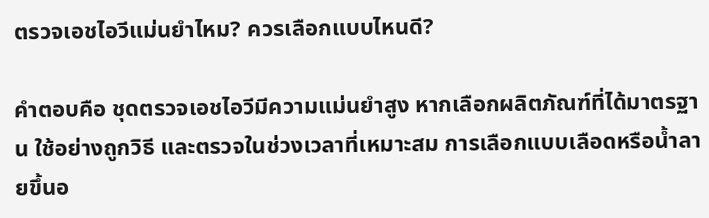ตรวจเอชไอวีแม่นยำไหม? ควรเลือกแบบไหนดี?

คำตอบคือ ชุดตรวจเอชไอวีมีความแม่นยำสูง หากเลือกผลิตภัณฑ์ที่ได้มาตรฐาน ใช้อย่างถูกวิธี และตรวจในช่วงเวลาที่เหมาะสม การเลือกแบบเลือดหรือน้ำลายขึ้นอ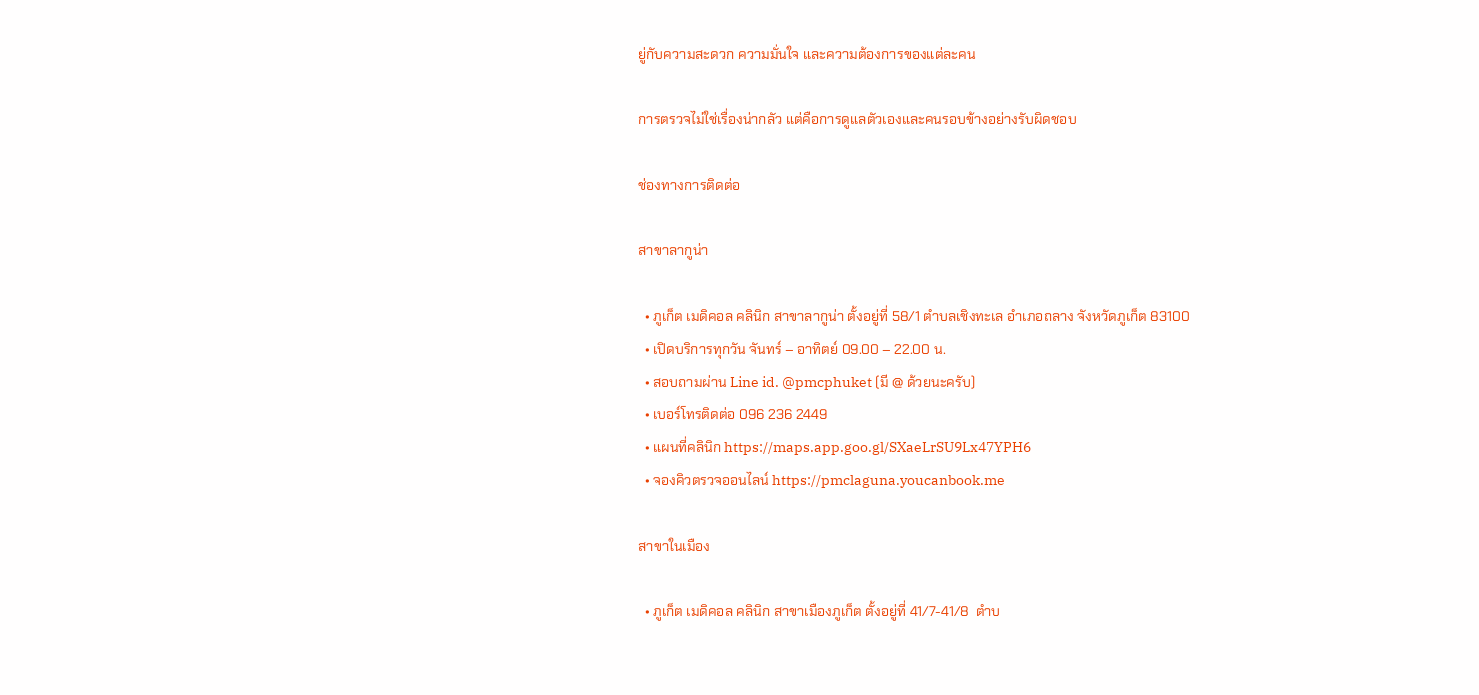ยู่กับความสะดวก ความมั่นใจ และความต้องการของแต่ละคน

การตรวจไม่ใช่เรื่องน่ากลัว แต่คือการดูแลตัวเองและคนรอบข้างอย่างรับผิดชอบ

ช่องทางการติดต่อ

สาขาลากูน่า

  • ภูเก็ต เมดิคอล คลินิก สาขาลากูน่า ตั้งอยู่ที่ 58/1 ตำบลเชิงทะเล อำเภอถลาง จังหวัดภูเก็ต 83100
  • เปิดบริการทุกวัน จันทร์ – อาทิตย์ 09.00 – 22.00 น.
  • สอบถามผ่าน Line id. @pmcphuket (มี @ ด้วยนะครับ)
  • เบอร์โทรติดต่อ 096 236 2449
  • แผนที่คลินิก https://maps.app.goo.gl/SXaeLrSU9Lx47YPH6
  • จองคิวตรวจออนไลน์ https://pmclaguna.youcanbook.me

สาขาในเมือง

  • ภูเก็ต เมดิคอล คลินิก สาขาเมืองภูเก็ต ตั้งอยู่ที่ 41/7-41/8  ตำบ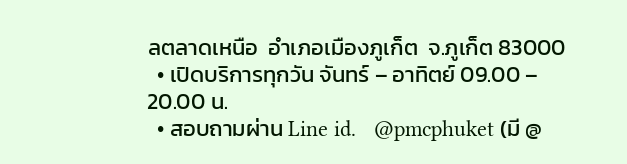ลตลาดเหนือ  อำเภอเมืองภูเก็ต  จ.ภูเก็ต 83000
  • เปิดบริการทุกวัน จันทร์ – อาทิตย์ 09.00 – 20.00 น.
  • สอบถามผ่าน Line id.   @pmcphuket (มี @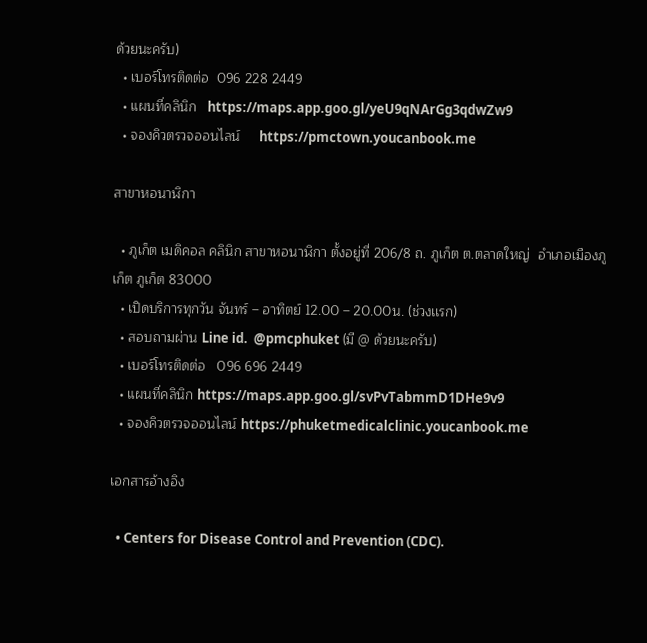ด้วยนะครับ)
  • เบอร์โทรติดต่อ  096 228 2449
  • แผนที่คลินิก   https://maps.app.goo.gl/yeU9qNArGg3qdwZw9
  • จองคิวตรวจออนไลน์     https://pmctown.youcanbook.me

สาขาหอนาฬิกา

  • ภูเก็ต เมดิคอล คลินิก สาขาหอนาฬิกา ตั้งอยู่ที่ 206/8 ถ. ภูเก็ต ต.ตลาดใหญ่  อำเภอเมืองภูเก็ต ภูเก็ต 83000
  • เปิดบริการทุกวัน จันทร์ – อาทิตย์ 12.00 – 20.00น. (ช่วงเเรก)
  • สอบถามผ่าน Line id.  @pmcphuket (มี @ ด้วยนะครับ)
  • เบอร์โทรติดต่อ   096 696 2449
  • แผนที่คลินิก https://maps.app.goo.gl/svPvTabmmD1DHe9v9
  • จองคิวตรวจออนไลน์ https://phuketmedicalclinic.youcanbook.me

เอกสารอ้างอิง

  • Centers for Disease Control and Prevention (CDC).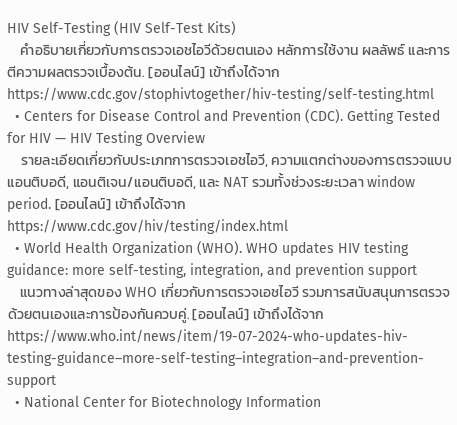HIV Self-Testing (HIV Self-Test Kits)
    คำอธิบายเกี่ยวกับการตรวจเอชไอวีด้วยตนเอง หลักการใช้งาน ผลลัพธ์ และการตีความผลตรวจเบื้องต้น. [ออนไลน์] เข้าถึงได้จาก https://www.cdc.gov/stophivtogether/hiv-testing/self-testing.html
  • Centers for Disease Control and Prevention (CDC). Getting Tested for HIV — HIV Testing Overview
    รายละเอียดเกี่ยวกับประเภทการตรวจเอชไอวี, ความแตกต่างของการตรวจแบบแอนติบอดี, แอนติเจน/แอนติบอดี, และ NAT รวมทั้งช่วงระยะเวลา window period. [ออนไลน์] เข้าถึงได้จาก https://www.cdc.gov/hiv/testing/index.html
  • World Health Organization (WHO). WHO updates HIV testing guidance: more self-testing, integration, and prevention support
    แนวทางล่าสุดของ WHO เกี่ยวกับการตรวจเอชไอวี รวมการสนับสนุนการตรวจด้วยตนเองและการป้องกันควบคู่. [ออนไลน์] เข้าถึงได้จาก https://www.who.int/news/item/19-07-2024-who-updates-hiv-testing-guidance–more-self-testing–integration–and-prevention-support
  • National Center for Biotechnology Information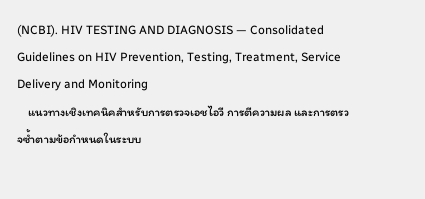(NCBI). HIV TESTING AND DIAGNOSIS — Consolidated Guidelines on HIV Prevention, Testing, Treatment, Service Delivery and Monitoring
    แนวทางเชิงเทคนิคสำหรับการตรวจเอชไอวี การตีความผล และการตรวจซ้ำตามข้อกำหนดในระบบ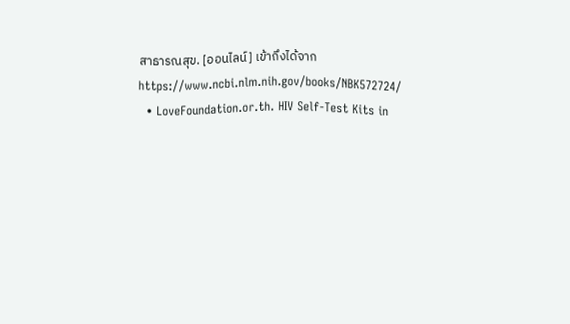สาธารณสุข. [ออนไลน์] เข้าถึงได้จาก https://www.ncbi.nlm.nih.gov/books/NBK572724/
  • LoveFoundation.or.th. HIV Self-Test Kits in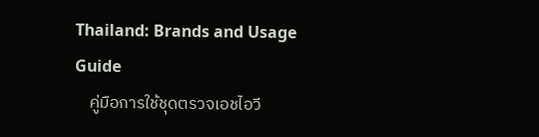Thailand: Brands and Usage Guide
    คู่มือการใช้ชุดตรวจเอชไอวี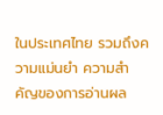ในประเทศไทย รวมถึงความแม่นยำ ความสำคัญของการอ่านผล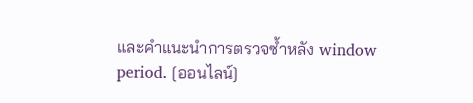และคำแนะนำการตรวจซ้ำหลัง window period. [ออนไลน์]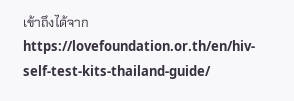เข้าถึงได้จาก https://lovefoundation.or.th/en/hiv-self-test-kits-thailand-guide/